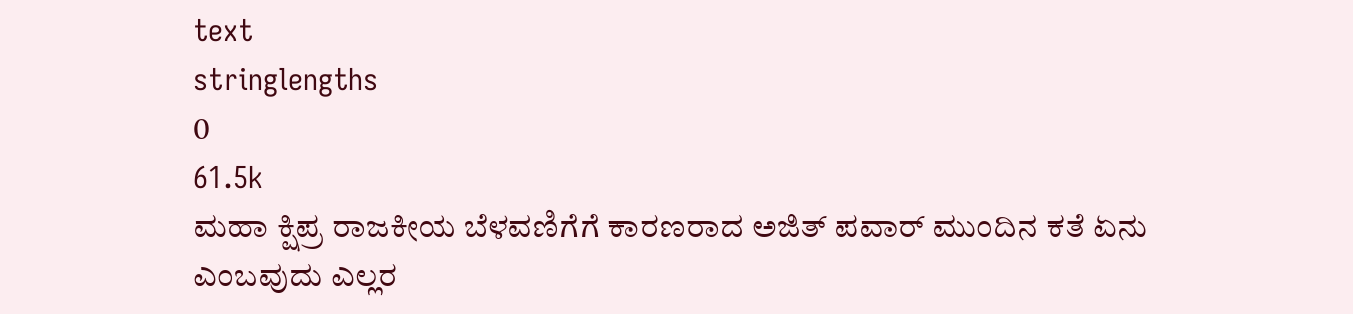text
stringlengths
0
61.5k
ಮಹಾ ಕ್ಷಿಪ್ರ ರಾಜಕೀಯ ಬೆಳವಣಿಗೆಗೆ ಕಾರಣರಾದ ಅಜಿತ್ ಪವಾರ್ ಮುಂದಿನ ಕತೆ ಏನು ಎಂಬವುದು ಎಲ್ಲರ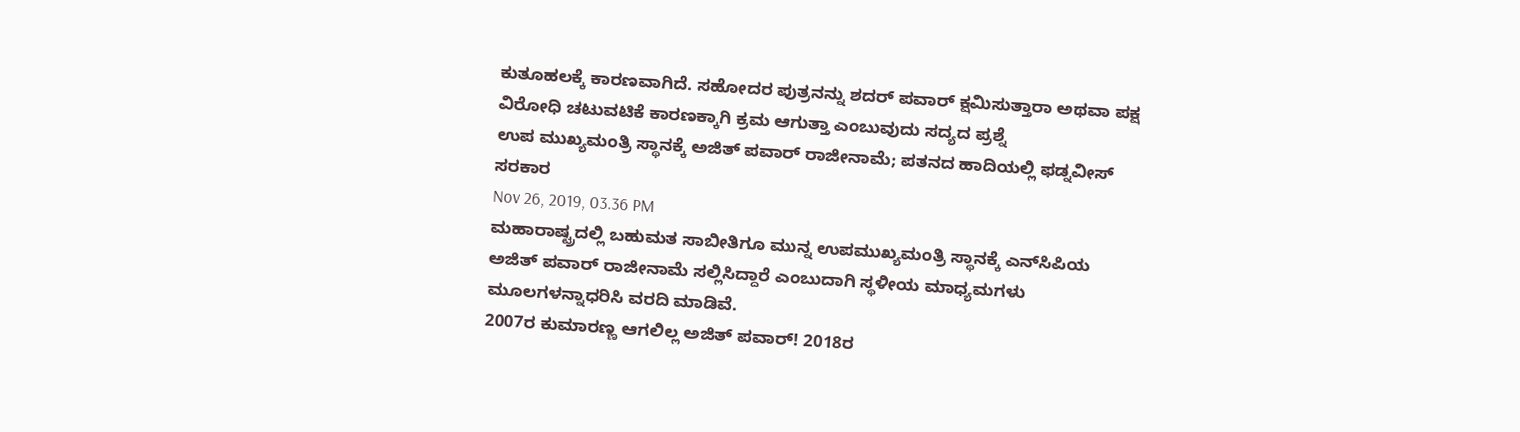ಕುತೂಹಲಕ್ಕೆ ಕಾರಣವಾಗಿದೆ. ಸಹೋದರ ಪುತ್ರನನ್ನು ಶದರ್ ಪವಾರ್ ಕ್ಷಮಿಸುತ್ತಾರಾ ಅಥವಾ ಪಕ್ಷ ವಿರೋಧಿ ಚಟುವಟಿಕೆ ಕಾರಣಕ್ಕಾಗಿ ಕ್ರಮ ಆಗುತ್ತಾ ಎಂಬುವುದು ಸದ್ಯದ ಪ್ರಶ್ನೆ
ಉಪ ಮುಖ್ಯಮಂತ್ರಿ ಸ್ಥಾನಕ್ಕೆ ಅಜಿತ್‌ ಪವಾರ್‌ ರಾಜೀನಾಮೆ; ಪತನದ ಹಾದಿಯಲ್ಲಿ ಫಡ್ನವೀಸ್‌ ಸರಕಾರ
Nov 26, 2019, 03.36 PM
ಮಹಾರಾಷ್ಟ್ರದಲ್ಲಿ ಬಹುಮತ ಸಾಬೀತಿಗೂ ಮುನ್ನ ಉಪಮುಖ್ಯಮಂತ್ರಿ ಸ್ಥಾನಕ್ಕೆ ಎನ್‌ಸಿಪಿಯ ಅಜಿತ್‌ ಪವಾರ್‌ ರಾಜೀನಾಮೆ ಸಲ್ಲಿಸಿದ್ದಾರೆ ಎಂಬುದಾಗಿ ಸ್ಥಳೀಯ ಮಾಧ್ಯಮಗಳು ಮೂಲಗಳನ್ನಾಧರಿಸಿ ವರದಿ ಮಾಡಿವೆ.
2007ರ ಕುಮಾರಣ್ಣ ಆಗಲಿಲ್ಲ ಅಜಿತ್ ಪವಾರ್! 2018ರ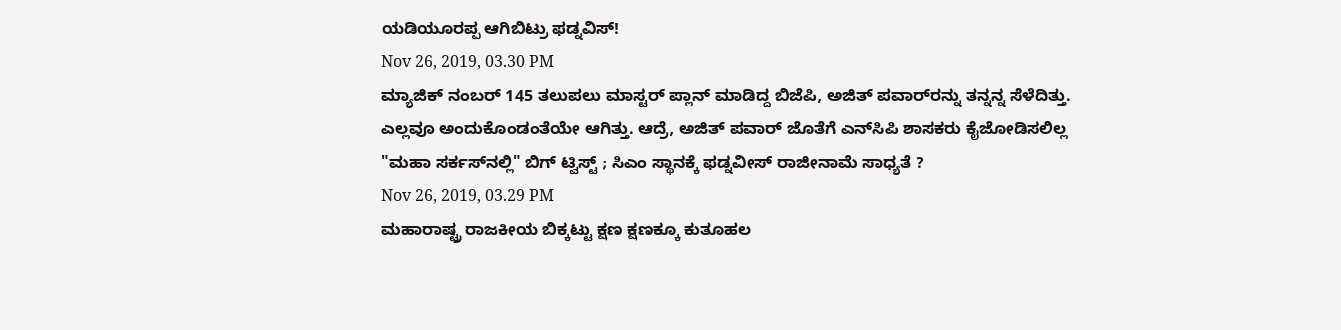ಯಡಿಯೂರಪ್ಪ ಆಗಿಬಿಟ್ರು ಫಡ್ನವಿಸ್!
Nov 26, 2019, 03.30 PM
ಮ್ಯಾಜಿಕ್ ನಂಬರ್‌ 145 ತಲುಪಲು ಮಾಸ್ಟರ್‌ ಪ್ಲಾನ್ ಮಾಡಿದ್ದ ಬಿಜೆಪಿ, ಅಜಿತ್ ಪವಾರ್‌ರನ್ನು ತನ್ನನ್ನ ಸೆಳೆದಿತ್ತು. ಎಲ್ಲವೂ ಅಂದುಕೊಂಡಂತೆಯೇ ಆಗಿತ್ತು. ಆದ್ರೆ, ಅಜಿತ್ ಪವಾರ್ ಜೊತೆಗೆ ಎನ್‌ಸಿಪಿ ಶಾಸಕರು ಕೈಜೋಡಿಸಲಿಲ್ಲ
"ಮಹಾ ಸರ್ಕಸ್‌ನಲ್ಲಿ" ಬಿಗ್ ಟ್ವಿಸ್ಟ್ ; ಸಿಎಂ ಸ್ಥಾನಕ್ಕೆ ಫಡ್ನವೀಸ್ ರಾಜೀನಾಮೆ ಸಾಧ್ಯತೆ ?
Nov 26, 2019, 03.29 PM
ಮಹಾರಾಷ್ಟ್ರ ರಾಜಕೀಯ ಬಿಕ್ಕಟ್ಟು ಕ್ಷಣ ಕ್ಷಣಕ್ಕೂ ಕುತೂಹಲ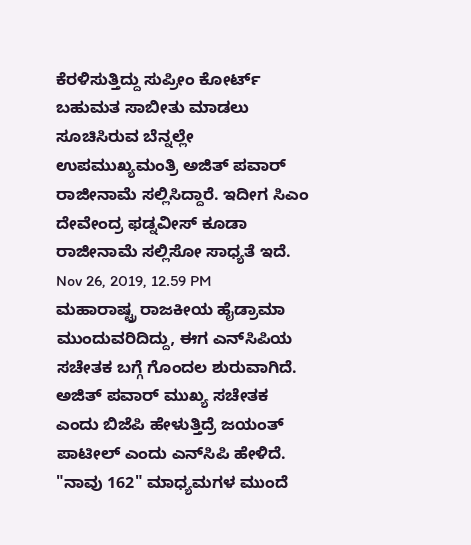ಕೆರಳಿಸುತ್ತಿದ್ದು ಸುಪ್ರೀಂ ಕೋರ್ಟ್ ಬಹುಮತ ಸಾಬೀತು ಮಾಡಲು ಸೂಚಿಸಿರುವ ಬೆನ್ನಲ್ಲೇ ಉಪಮುಖ್ಯಮಂತ್ರಿ ಅಜಿತ್ ಪವಾರ್ ರಾಜೀನಾಮೆ ಸಲ್ಲಿಸಿದ್ದಾರೆ. ಇದೀಗ ಸಿಎಂ ದೇವೇಂದ್ರ ಫಡ್ನವೀಸ್ ಕೂಡಾ ರಾಜೀನಾಮೆ ಸಲ್ಲಿಸೋ ಸಾಧ್ಯತೆ ಇದೆ.
Nov 26, 2019, 12.59 PM
ಮಹಾರಾಷ್ಟ್ರ ರಾಜಕೀಯ ಹೈಡ್ರಾಮಾ ಮುಂದುವರಿದಿದ್ದು, ಈಗ ಎನ್‌ಸಿಪಿಯ ಸಚೇತಕ ಬಗ್ಗೆ ಗೊಂದಲ ಶುರುವಾಗಿದೆ. ಅಜಿತ್‌ ಪವಾರ್‌ ಮುಖ್ಯ ಸಚೇತಕ ಎಂದು ಬಿಜೆಪಿ ಹೇಳುತ್ತಿದ್ರೆ ಜಯಂತ್ ಪಾಟೀಲ್‌ ಎಂದು ಎನ್‌ಸಿಪಿ ಹೇಳಿದೆ.
"ನಾವು 162" ಮಾಧ್ಯಮಗಳ ಮುಂದೆ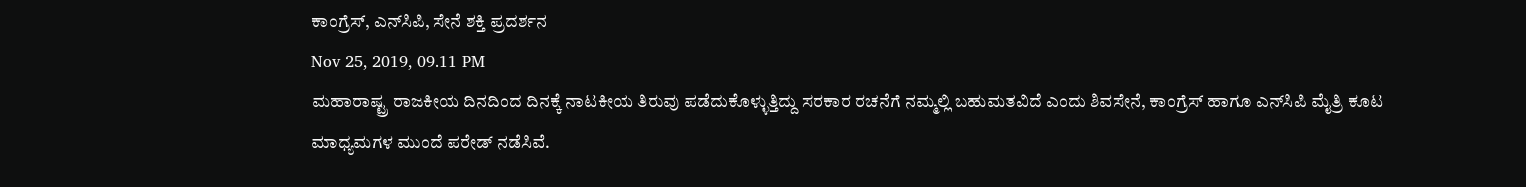ಕಾಂಗ್ರೆಸ್, ಎನ್‌ಸಿಪಿ, ಸೇನೆ ಶಕ್ತಿ ಪ್ರದರ್ಶನ
Nov 25, 2019, 09.11 PM
ಮಹಾರಾಷ್ಟ್ರ ರಾಜಕೀಯ ದಿನದಿಂದ ದಿನಕ್ಕೆ ನಾಟಕೀಯ ತಿರುವು ಪಡೆದುಕೊಳ್ಳುತ್ತಿದ್ದು ಸರಕಾರ ರಚನೆಗೆ ನಮ್ಮಲ್ಲಿ ಬಹುಮತವಿದೆ ಎಂದು ಶಿವಸೇನೆ, ಕಾಂಗ್ರೆಸ್ ಹಾಗೂ ಎನ್‌ಸಿಪಿ ಮೈತ್ರಿ ಕೂಟ ಮಾಧ್ಯಮಗಳ ಮುಂದೆ ಪರೇಡ್ ನಡೆಸಿವೆ.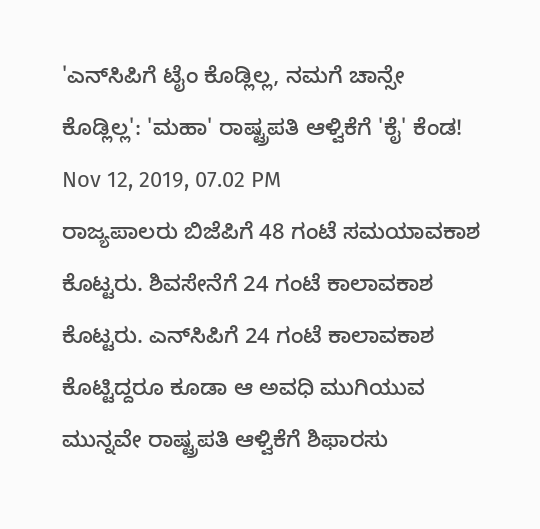'ಎನ್‌ಸಿಪಿಗೆ ಟೈಂ ಕೊಡ್ಲಿಲ್ಲ, ನಮಗೆ ಚಾನ್ಸೇ ಕೊಡ್ಲಿಲ್ಲ': 'ಮಹಾ' ರಾಷ್ಟ್ರಪತಿ ಆಳ್ವಿಕೆಗೆ 'ಕೈ' ಕೆಂಡ!
Nov 12, 2019, 07.02 PM
ರಾಜ್ಯಪಾಲರು ಬಿಜೆಪಿಗೆ 48 ಗಂಟೆ ಸಮಯಾವಕಾಶ ಕೊಟ್ಟರು. ಶಿವಸೇನೆಗೆ 24 ಗಂಟೆ ಕಾಲಾವಕಾಶ ಕೊಟ್ಟರು. ಎನ್‌ಸಿಪಿಗೆ 24 ಗಂಟೆ ಕಾಲಾವಕಾಶ ಕೊಟ್ಟಿದ್ದರೂ ಕೂಡಾ ಆ ಅವಧಿ ಮುಗಿಯುವ ಮುನ್ನವೇ ರಾಷ್ಟ್ರಪತಿ ಆಳ್ವಿಕೆಗೆ ಶಿಫಾರಸು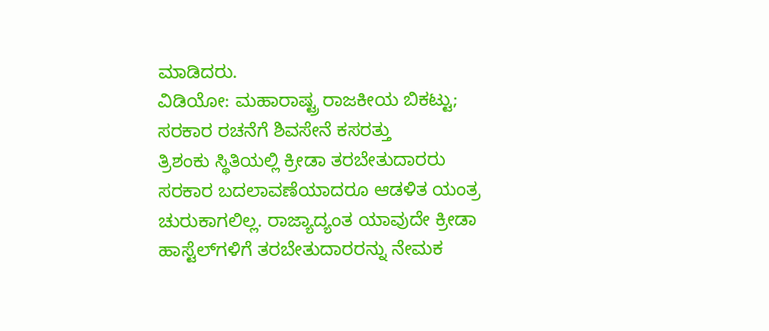ಮಾಡಿದರು.
ವಿಡಿಯೋ: ಮಹಾರಾಷ್ಟ್ರ ರಾಜಕೀಯ ಬಿಕಟ್ಟು; ಸರಕಾರ ರಚನೆಗೆ ಶಿವಸೇನೆ ಕಸರತ್ತು
ತ್ರಿಶಂಕು ಸ್ಥಿತಿಯಲ್ಲಿ ಕ್ರೀಡಾ ತರಬೇತುದಾರರು
ಸರಕಾರ ಬದಲಾವಣೆಯಾದರೂ ಆಡಳಿತ ಯಂತ್ರ ಚುರುಕಾಗಲಿಲ್ಲ. ರಾಜ್ಯಾದ್ಯಂತ ಯಾವುದೇ ಕ್ರೀಡಾ ಹಾಸ್ಟೆಲ್‌ಗಳಿಗೆ ತರಬೇತುದಾರರನ್ನು ನೇಮಕ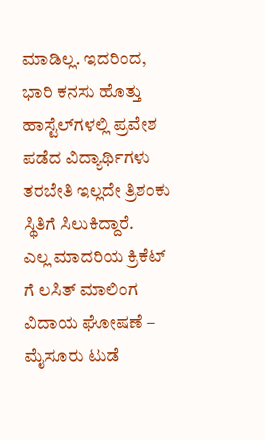ಮಾಡಿಲ್ಲ. ಇದರಿಂದ, ಭಾರಿ ಕನಸು ಹೊತ್ತು ಹಾಸ್ಟೆಲ್‌ಗಳಲ್ಲಿ ಪ್ರವೇಶ ಪಡೆದ ವಿದ್ಯಾರ್ಥಿಗಳು ತರಬೇತಿ ಇಲ್ಲದೇ ತ್ರಿಶಂಕು ಸ್ಥಿತಿಗೆ ಸಿಲುಕಿದ್ದಾರೆ.
ಎಲ್ಲ ಮಾದರಿಯ ಕ್ರಿಕೆಟ್ ಗೆ ಲಸಿತ್ ಮಾಲಿಂಗ ವಿದಾಯ ಘೋಷಣೆ – ಮೈಸೂರು ಟುಡೆ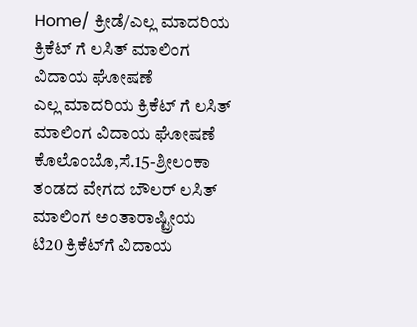Home/ ಕ್ರೀಡೆ/ಎಲ್ಲ ಮಾದರಿಯ ಕ್ರಿಕೆಟ್ ಗೆ ಲಸಿತ್ ಮಾಲಿಂಗ ವಿದಾಯ ಘೋಷಣೆ
ಎಲ್ಲ ಮಾದರಿಯ ಕ್ರಿಕೆಟ್ ಗೆ ಲಸಿತ್ ಮಾಲಿಂಗ ವಿದಾಯ ಘೋಷಣೆ
ಕೊಲೊಂಬೊ,ಸೆ.15-ಶ್ರೀಲಂಕಾ ತಂಡದ ವೇಗದ ಬೌಲರ್ ಲಸಿತ್ ಮಾಲಿಂಗ ಅಂತಾರಾಷ್ಟ್ರೀಯ ಟಿ20 ಕ್ರಿಕೆಟ್‌ಗೆ ವಿದಾಯ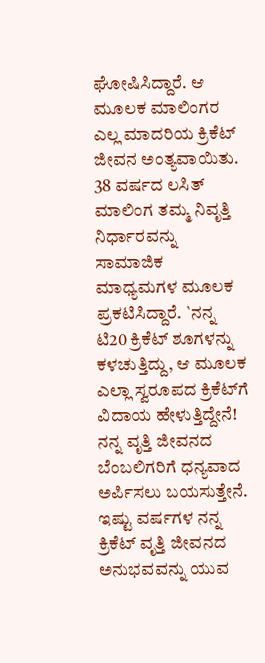ಘೋಷಿಸಿದ್ದಾರೆ. ಆ ಮೂಲಕ ಮಾಲಿಂಗರ ಎಲ್ಲ ಮಾದರಿಯ ಕ್ರಿಕೆಟ್ ಜೀವನ ಅಂತ್ಯವಾಯಿತು.
38 ವರ್ಷದ ಲಸಿತ್ ಮಾಲಿಂಗ ತಮ್ಮ ನಿವೃತ್ತಿ ನಿರ್ಧಾರವನ್ನು ಸಾಮಾಜಿಕ ಮಾಧ್ಯಮಗಳ ಮೂಲಕ ಪ್ರಕಟಿಸಿದ್ದಾರೆ. `ನನ್ನ ಟಿ20 ಕ್ರಿಕೆಟ್‌ ಶೂಗಳನ್ನು ಕಳಚುತ್ತಿದ್ದು, ಆ ಮೂಲಕ ಎಲ್ಲಾ ಸ್ವರೂಪದ ಕ್ರಿಕೆಟ್‌ಗೆ ವಿದಾಯ ಹೇಳುತ್ತಿದ್ದೇನೆ! ನನ್ನ ವೃತ್ತಿ ಜೀವನದ ಬೆಂಬಲಿಗರಿಗೆ ಧನ್ಯವಾದ ಅರ್ಪಿಸಲು ಬಯಸುತ್ತೇನೆ. ಇಷ್ಟು ವರ್ಷಗಳ ನನ್ನ ಕ್ರಿಕೆಟ್‌ ವೃತ್ತಿ ಜೀವನದ ಅನುಭವವನ್ನು ಯುವ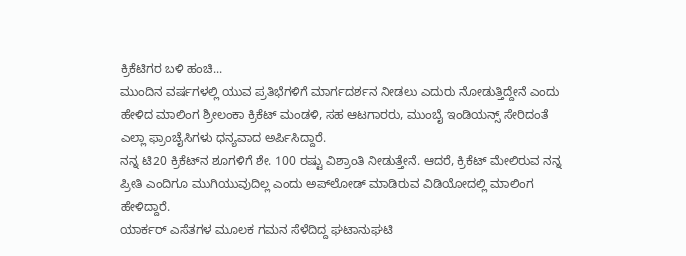ಕ್ರಿಕೆಟಿಗರ ಬಳಿ ಹಂಚಿ...
ಮುಂದಿನ ವರ್ಷಗಳಲ್ಲಿ ಯುವ ಪ್ರತಿಭೆಗಳಿಗೆ ಮಾರ್ಗದರ್ಶನ ನೀಡಲು ಎದುರು ನೋಡುತ್ತಿದ್ದೇನೆ ಎಂದು ಹೇಳಿದ ಮಾಲಿಂಗ ಶ್ರೀಲಂಕಾ ಕ್ರಿಕೆಟ್‌ ಮಂಡಳಿ, ಸಹ ಆಟಗಾರರು, ಮುಂಬೈ ಇಂಡಿಯನ್ಸ್ ಸೇರಿದಂತೆ ಎಲ್ಲಾ ಫ್ರಾಂಚೈಸಿಗಳು ಧನ್ಯವಾದ ಅರ್ಪಿಸಿದ್ದಾರೆ.
ನನ್ನ ಟಿ20 ಕ್ರಿಕೆಟ್‌ನ ಶೂಗಳಿಗೆ ಶೇ. 100 ರಷ್ಟು ವಿಶ್ರಾಂತಿ ನೀಡುತ್ತೇನೆ. ಆದರೆ, ಕ್ರಿಕೆಟ್‌ ಮೇಲಿರುವ ನನ್ನ ಪ್ರೀತಿ ಎಂದಿಗೂ ಮುಗಿಯುವುದಿಲ್ಲ ಎಂದು ಅಪ್‌ಲೋಡ್‌ ಮಾಡಿರುವ ವಿಡಿಯೋದಲ್ಲಿ ಮಾಲಿಂಗ ಹೇಳಿದ್ದಾರೆ.
ಯಾರ್ಕರ್ ಎಸೆತಗಳ ಮೂಲಕ ಗಮನ ಸೆಳೆದಿದ್ದ ಘಟಾನುಘಟಿ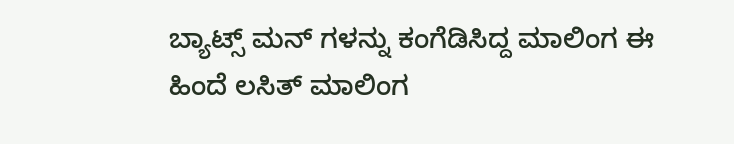ಬ್ಯಾಟ್ಸ್ ಮನ್ ಗಳನ್ನು ಕಂಗೆಡಿಸಿದ್ದ ಮಾಲಿಂಗ ಈ ಹಿಂದೆ ಲಸಿತ್‌ ಮಾಲಿಂಗ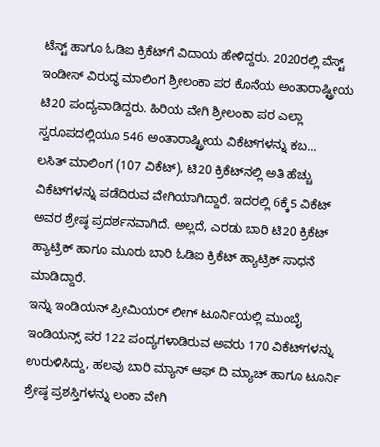ಟೆಸ್ಟ್ ಹಾಗೂ ಓಡಿಐ ಕ್ರಿಕೆಟ್‌ಗೆ ವಿದಾಯ ಹೇಳಿದ್ದರು. 2020ರಲ್ಲಿ ವೆಸ್ಟ್ ಇಂಡೀಸ್‌ ವಿರುದ್ಧ ಮಾಲಿಂಗ ಶ್ರೀಲಂಕಾ ಪರ ಕೊನೆಯ ಅಂತಾರಾಷ್ಟ್ರೀಯ ಟಿ20 ಪಂದ್ಯವಾಡಿದ್ದರು. ಹಿರಿಯ ವೇಗಿ ಶ್ರೀಲಂಕಾ ಪರ ಎಲ್ಲಾ ಸ್ವರೂಪದಲ್ಲಿಯೂ 546 ಅಂತಾರಾಷ್ಟ್ರೀಯ ವಿಕೆಟ್‌ಗಳನ್ನು ಕಬ...
ಲಸಿತ್‌ ಮಾಲಿಂಗ (107 ವಿಕೆಟ್‌), ಟಿ20 ಕ್ರಿಕೆಟ್‌ನಲ್ಲಿ ಅತಿ ಹೆಚ್ಚು ವಿಕೆಟ್‌ಗಳನ್ನು ಪಡೆದಿರುವ ವೇಗಿಯಾಗಿದ್ದಾರೆ. ಇದರಲ್ಲಿ 6ಕ್ಕೆ5 ವಿಕೆಟ್‌ ಅವರ ಶ್ರೇಷ್ಠ ಪ್ರದರ್ಶನವಾಗಿದೆ. ಅಲ್ಲದೆ, ಎರಡು ಬಾರಿ ಟಿ20 ಕ್ರಿಕೆಟ್‌ ಹ್ಯಾಟ್ರಿಕ್‌ ಹಾಗೂ ಮೂರು ಬಾರಿ ಓಡಿಐ ಕ್ರಿಕೆಟ್‌ ಹ್ಯಾಟ್ರಿಕ್ ಸಾಧನೆ ಮಾಡಿದ್ದಾರೆ.
ಇನ್ನು ಇಂಡಿಯನ್‌ ಪ್ರೀಮಿಯರ್‌ ಲೀಗ್‌ ಟೂರ್ನಿಯಲ್ಲಿ ಮುಂಬೈ ಇಂಡಿಯನ್ಸ್ ಪರ 122 ಪಂದ್ಯಗಳಾಡಿರುವ ಅವರು 170 ವಿಕೆಟ್‌ಗಳನ್ನು ಉರುಳಿಸಿದ್ದು, ಹಲವು ಬಾರಿ ಮ್ಯಾನ್‌ ಆಫ್‌ ದಿ ಮ್ಯಾಚ್‌ ಹಾಗೂ ಟೂರ್ನಿ ಶ್ರೇಷ್ಠ ಪ್ರಶಸ್ತಿಗಳನ್ನು ಲಂಕಾ ವೇಗಿ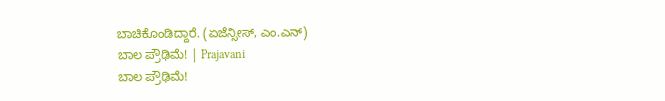ಬಾಚಿಕೊಂಡಿದ್ದಾರೆ. (ಏಜೆನ್ಸೀಸ್, ಎಂ.ಎನ್)
ಬಾಲ ಪ್ರೌಢಿಮೆ! | Prajavani
ಬಾಲ ಪ್ರೌಢಿಮೆ!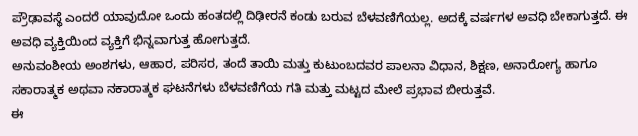ಪ್ರೌಢಾವಸ್ಥೆ ಎಂದರೆ ಯಾವುದೋ ಒಂದು ಹಂತದಲ್ಲಿ ದಿಢೀರನೆ ಕಂಡು ಬರುವ ಬೆಳವಣಿಗೆಯಲ್ಲ. ಅದಕ್ಕೆ ವರ್ಷಗಳ ಅವಧಿ ಬೇಕಾಗುತ್ತದೆ. ಈ ಅವಧಿ ವ್ಯಕ್ತಿಯಿಂದ ವ್ಯಕ್ತಿಗೆ ಭಿನ್ನವಾಗುತ್ತ ಹೋಗುತ್ತದೆ.
ಅನುವಂಶೀಯ ಅಂಶಗಳು, ಆಹಾರ, ಪರಿಸರ, ತಂದೆ ತಾಯಿ ಮತ್ತು ಕುಟುಂಬದವರ ಪಾಲನಾ ವಿಧಾನ, ಶಿಕ್ಷಣ, ಅನಾರೋಗ್ಯ ಹಾಗೂ ಸಕಾರಾತ್ಮಕ ಅಥವಾ ನಕಾರಾತ್ಮಕ ಘಟನೆಗಳು ಬೆಳವಣಿಗೆಯ ಗತಿ ಮತ್ತು ಮಟ್ಟದ ಮೇಲೆ ಪ್ರಭಾವ ಬೀರುತ್ತವೆ.
ಈ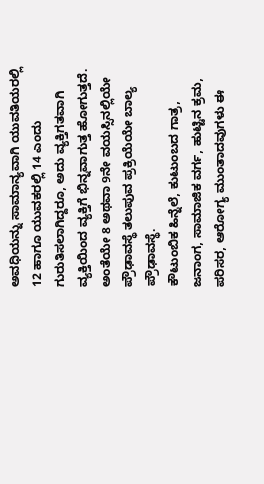ಅವಧಿಯನ್ನು ಸಾಮಾನ್ಯವಾಗಿ ಯುವತಿಯರಲ್ಲಿ 12 ಹಾಗೂ ಯುವಕರಲ್ಲಿ 14 ಎಂದು ಗುರುತಿಸಲಾಗಿದ್ದರೂ, ಅದು ವ್ಯಕ್ತಿಗತವಾಗಿ ವ್ಯಕ್ತಿಯಿಂದ ವ್ಯಕ್ತಿಗೆ ಭಿನ್ನವಾಗುತ್ತ ಹೋಗುತ್ತದೆ. ಅಂತೆಯೇ 8 ಅಥವಾ 9ನೇ ವಯಸ್ಸಿನಲ್ಲಿಯೇ ಪ್ರೌಢಾವಸ್ಥೆ ತಲುಪುವ ಪ್ರಕ್ರಿಯೆಯೇ ಬಾಲ್ಯ ಪ್ರೌಢಾವಸ್ಥೆ.
ಕೌಟುಂಬಿಕ ಹಿನ್ನೆಲೆ, ಕುಟುಂಬದ ಗಾತ್ರ, ಜನಾಂಗ, ಸಾಮಾಜಿಕ ವರ್ಗ, ಹುಟ್ಟಿನ ಕ್ರಮ, ಪರಿಸರ, ಆರೋಗ್ಯ ಮುಂತಾದವುಗಳು ಈ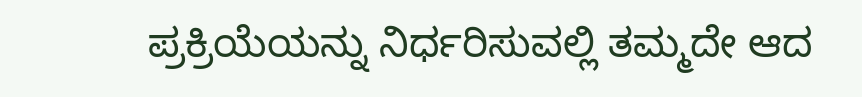ಪ್ರಕ್ರಿಯೆಯನ್ನು ನಿರ್ಧರಿಸುವಲ್ಲಿ ತಮ್ಮದೇ ಆದ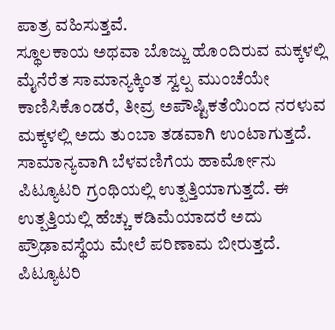ಪಾತ್ರ ವಹಿಸುತ್ತವೆ.
ಸ್ಥೂಲಕಾಯ ಅಥವಾ ಬೊಜ್ಜು ಹೊಂದಿರುವ ಮಕ್ಕಳಲ್ಲಿ ಮೈನೆರೆತ ಸಾಮಾನ್ಯಕ್ಕಿಂತ ಸ್ವಲ್ಪ ಮುಂಚೆಯೇ ಕಾಣಿಸಿಕೊಂಡರೆ, ತೀವ್ರ ಅಪೌಷ್ಟಿಕತೆಯಿಂದ ನರಳುವ ಮಕ್ಕಳಲ್ಲಿ ಅದು ತುಂಬಾ ತಡವಾಗಿ ಉಂಟಾಗುತ್ತದೆ.
ಸಾಮಾನ್ಯವಾಗಿ ಬೆಳವಣಿಗೆಯ ಹಾರ್ಮೋನು ಪಿಟ್ಯೂಟರಿ ಗ್ರಂಥಿಯಲ್ಲಿ ಉತ್ಪತ್ತಿಯಾಗುತ್ತದೆ. ಈ ಉತ್ಪತ್ತಿಯಲ್ಲಿ ಹೆಚ್ಚು ಕಡಿಮೆಯಾದರೆ ಅದು ಪ್ರೌಢಾವಸ್ಥೆಯ ಮೇಲೆ ಪರಿಣಾಮ ಬೀರುತ್ತದೆ. ಪಿಟ್ಯೂಟರಿ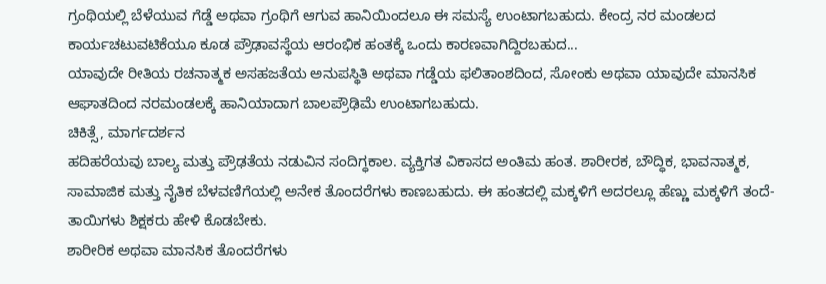ಗ್ರಂಥಿಯಲ್ಲಿ ಬೆಳೆಯುವ ಗೆಡ್ಡೆ ಅಥವಾ ಗ್ರಂಥಿಗೆ ಆಗುವ ಹಾನಿಯಿಂದಲೂ ಈ ಸಮಸ್ಯೆ ಉಂಟಾಗಬಹುದು. ಕೇಂದ್ರ ನರ ಮಂಡಲದ ಕಾರ್ಯಚಟುವಟಿಕೆಯೂ ಕೂಡ ಪ್ರೌಢಾವಸ್ಥೆಯ ಆರಂಭಿಕ ಹಂತಕ್ಕೆ ಒಂದು ಕಾರಣವಾಗಿದ್ದಿರಬಹುದ...
ಯಾವುದೇ ರೀತಿಯ ರಚನಾತ್ಮಕ ಅಸಹಜತೆಯ ಅನುಪಸ್ಥಿತಿ ಅಥವಾ ಗಡ್ಡೆಯ ಫಲಿತಾಂಶದಿಂದ, ಸೋಂಕು ಅಥವಾ ಯಾವುದೇ ಮಾನಸಿಕ ಆಘಾತದಿಂದ ನರಮಂಡಲಕ್ಕೆ ಹಾನಿಯಾದಾಗ ಬಾಲಪ್ರೌಢಿಮೆ ಉಂಟಾಗಬಹುದು.
ಚಿಕಿತ್ಸೆ, ಮಾರ್ಗದರ್ಶನ
ಹದಿಹರೆಯವು ಬಾಲ್ಯ ಮತ್ತು ಪ್ರೌಢತೆಯ ನಡುವಿನ ಸಂದಿಗ್ಧಕಾಲ. ವ್ಯಕ್ತಿಗತ ವಿಕಾಸದ ಅಂತಿಮ ಹಂತ. ಶಾರೀರಕ, ಬೌದ್ಧಿಕ, ಭಾವನಾತ್ಮಕ, ಸಾಮಾಜಿಕ ಮತ್ತು ನೈತಿಕ ಬೆಳವಣಿಗೆಯಲ್ಲಿ ಅನೇಕ ತೊಂದರೆಗಳು ಕಾಣಬಹುದು. ಈ ಹಂತದಲ್ಲಿ ಮಕ್ಕಳಿಗೆ ಅದರಲ್ಲೂ ಹೆಣ್ಣು ಮಕ್ಕಳಿಗೆ ತಂದೆ-ತಾಯಿಗಳು ಶಿಕ್ಷಕರು ಹೇಳಿ ಕೊಡಬೇಕು.
ಶಾರೀರಿಕ ಅಥವಾ ಮಾನಸಿಕ ತೊಂದರೆಗಳು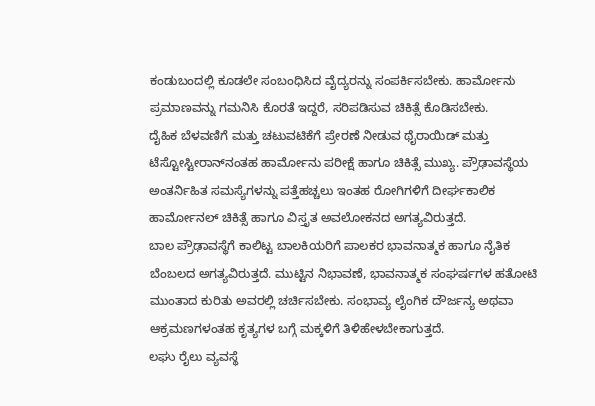ಕಂಡುಬಂದಲ್ಲಿ ಕೂಡಲೇ ಸಂಬಂಧಿಸಿದ ವೈದ್ಯರನ್ನು ಸಂಪರ್ಕಿಸಬೇಕು. ಹಾರ್ಮೋನು ಪ್ರಮಾಣವನ್ನು ಗಮನಿಸಿ ಕೊರತೆ ಇದ್ದರೆ, ಸರಿಪಡಿಸುವ ಚಿಕಿತ್ಸೆ ಕೊಡಿಸಬೇಕು.
ದೈಹಿಕ ಬೆಳವಣಿಗೆ ಮತ್ತು ಚಟುವಟಿಕೆಗೆ ಪ್ರೇರಣೆ ನೀಡುವ ಥೈರಾಯಿಡ್ ಮತ್ತು ಟೆಸ್ಟೋಸ್ಟೀರಾನ್‌ನಂತಹ ಹಾರ್ಮೋನು ಪರೀಕ್ಷೆ ಹಾಗೂ ಚಿಕಿತ್ಸೆ ಮುಖ್ಯ. ಪ್ರೌಢಾವಸ್ಥೆಯ ಅಂತರ್ನಿಹಿತ ಸಮಸ್ಯೆಗಳನ್ನು ಪತ್ತೆಹಚ್ಚಲು ಇಂತಹ ರೋಗಿಗಳಿಗೆ ದೀರ್ಘಕಾಲಿಕ ಹಾರ್ಮೋನಲ್ ಚಿಕಿತ್ಸೆ ಹಾಗೂ ವಿಸ್ತೃತ ಅವಲೋಕನದ ಅಗತ್ಯವಿರುತ್ತದೆ.
ಬಾಲ ಪ್ರೌಢಾವಸ್ಥೆಗೆ ಕಾಲಿಟ್ಟ ಬಾಲಕಿಯರಿಗೆ ಪಾಲಕರ ಭಾವನಾತ್ಮಕ ಹಾಗೂ ನೈತಿಕ ಬೆಂಬಲದ ಅಗತ್ಯವಿರುತ್ತದೆ. ಮುಟ್ಟಿನ ನಿಭಾವಣೆ, ಭಾವನಾತ್ಮಕ ಸಂಘರ್ಷಗಳ ಹತೋಟಿ ಮುಂತಾದ ಕುರಿತು ಅವರಲ್ಲಿ ಚರ್ಚಿಸಬೇಕು. ಸಂಭಾವ್ಯ ಲೈಂಗಿಕ ದೌರ್ಜನ್ಯ ಅಥವಾ ಆಕ್ರಮಣಗಳಂತಹ ಕೃತ್ಯಗಳ ಬಗ್ಗೆ ಮಕ್ಕಳಿಗೆ ತಿಳಿಹೇಳಬೇಕಾಗುತ್ತದೆ.
ಲಘು ರೈಲು ವ್ಯವಸ್ಥೆ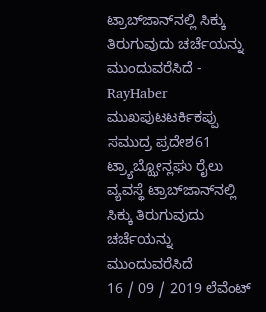ಟ್ರಾಬ್‌ಜಾನ್‌ನಲ್ಲಿ ಸಿಕ್ಕು ತಿರುಗುವುದು ಚರ್ಚೆಯನ್ನು ಮುಂದುವರೆಸಿದೆ - RayHaber
ಮುಖಪುಟಟರ್ಕಿಕಪ್ಪು ಸಮುದ್ರ ಪ್ರದೇಶ61 ಟ್ರ್ಯಾಬ್ಝೋನ್ಲಘು ರೈಲು ವ್ಯವಸ್ಥೆ ಟ್ರಾಬ್‌ಜಾನ್‌ನಲ್ಲಿ ಸಿಕ್ಕು ತಿರುಗುವುದು ಚರ್ಚೆಯನ್ನು ಮುಂದುವರೆಸಿದೆ
16 / 09 / 2019 ಲೆವೆಂಟ್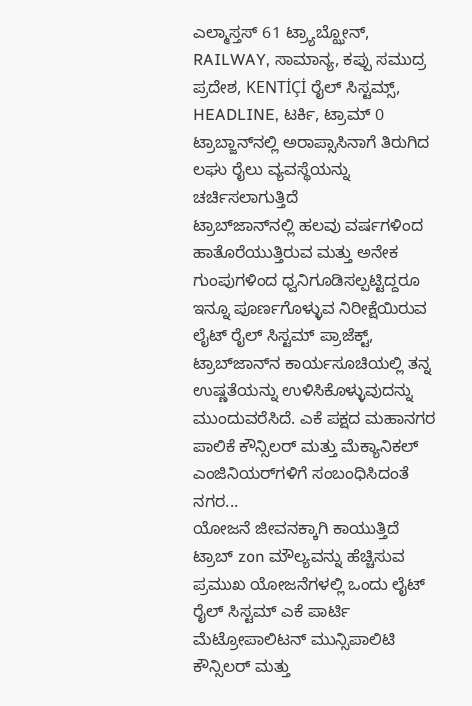ಎಲ್ಮಾಸ್ತಸ್ 61 ಟ್ರ್ಯಾಬ್ಝೋನ್, RAILWAY, ಸಾಮಾನ್ಯ, ಕಪ್ಪು ಸಮುದ್ರ ಪ್ರದೇಶ, KENTİÇİ ರೈಲ್ ಸಿಸ್ಟಮ್ಸ್, HEADLINE, ಟರ್ಕಿ, ಟ್ರಾಮ್ 0
ಟ್ರಾಬ್ಜಾನ್‌ನಲ್ಲಿ ಅರಾಪ್ಸಾಸಿನಾಗೆ ತಿರುಗಿದ ಲಘು ರೈಲು ವ್ಯವಸ್ಥೆಯನ್ನು ಚರ್ಚಿಸಲಾಗುತ್ತಿದೆ
ಟ್ರಾಬ್‌ಜಾನ್‌ನಲ್ಲಿ ಹಲವು ವರ್ಷಗಳಿಂದ ಹಾತೊರೆಯುತ್ತಿರುವ ಮತ್ತು ಅನೇಕ ಗುಂಪುಗಳಿಂದ ಧ್ವನಿಗೂಡಿಸಲ್ಪಟ್ಟಿದ್ದರೂ ಇನ್ನೂ ಪೂರ್ಣಗೊಳ್ಳುವ ನಿರೀಕ್ಷೆಯಿರುವ ಲೈಟ್ ರೈಲ್ ಸಿಸ್ಟಮ್ ಪ್ರಾಜೆಕ್ಟ್, ಟ್ರಾಬ್‌ಜಾನ್‌ನ ಕಾರ್ಯಸೂಚಿಯಲ್ಲಿ ತನ್ನ ಉಷ್ಣತೆಯನ್ನು ಉಳಿಸಿಕೊಳ್ಳುವುದನ್ನು ಮುಂದುವರೆಸಿದೆ. ಎಕೆ ಪಕ್ಷದ ಮಹಾನಗರ ಪಾಲಿಕೆ ಕೌನ್ಸಿಲರ್ ಮತ್ತು ಮೆಕ್ಯಾನಿಕಲ್ ಎಂಜಿನಿಯರ್‌ಗಳಿಗೆ ಸಂಬಂಧಿಸಿದಂತೆ ನಗರ...
ಯೋಜನೆ ಜೀವನಕ್ಕಾಗಿ ಕಾಯುತ್ತಿದೆ
ಟ್ರಾಬ್‌ zon ಮೌಲ್ಯವನ್ನು ಹೆಚ್ಚಿಸುವ ಪ್ರಮುಖ ಯೋಜನೆಗಳಲ್ಲಿ ಒಂದು ಲೈಟ್ ರೈಲ್ ಸಿಸ್ಟಮ್ ಎಕೆ ಪಾರ್ಟಿ ಮೆಟ್ರೋಪಾಲಿಟನ್ ಮುನ್ಸಿಪಾಲಿಟಿ ಕೌನ್ಸಿಲರ್ ಮತ್ತು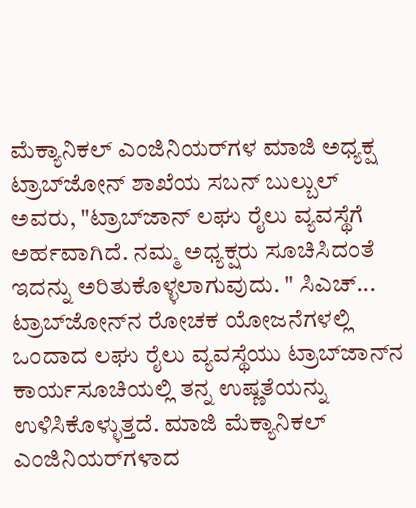ಮೆಕ್ಯಾನಿಕಲ್ ಎಂಜಿನಿಯರ್‌ಗಳ ಮಾಜಿ ಅಧ್ಯಕ್ಷ ಟ್ರಾಬ್‌ಜೋನ್ ಶಾಖೆಯ ಸಬನ್ ಬುಲ್ಬುಲ್ ಅವರು, "ಟ್ರಾಬ್‌ಜಾನ್ ಲಘು ರೈಲು ವ್ಯವಸ್ಥೆಗೆ ಅರ್ಹವಾಗಿದೆ. ನಮ್ಮ ಅಧ್ಯಕ್ಷರು ಸೂಚಿಸಿದಂತೆ ಇದನ್ನು ಅರಿತುಕೊಳ್ಳಲಾಗುವುದು. " ಸಿಎಚ್...
ಟ್ರಾಬ್‌ಜೋನ್‌ನ ರೋಚಕ ಯೋಜನೆಗಳಲ್ಲಿ ಒಂದಾದ ಲಘು ರೈಲು ವ್ಯವಸ್ಥೆಯು ಟ್ರಾಬ್‌ಜಾನ್‌ನ ಕಾರ್ಯಸೂಚಿಯಲ್ಲಿ ತನ್ನ ಉಷ್ಣತೆಯನ್ನು ಉಳಿಸಿಕೊಳ್ಳುತ್ತದೆ. ಮಾಜಿ ಮೆಕ್ಯಾನಿಕಲ್ ಎಂಜಿನಿಯರ್‌ಗಳಾದ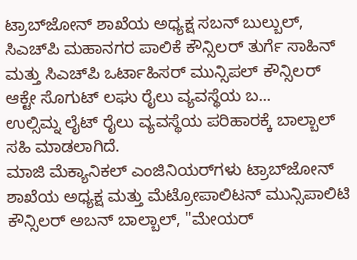ಟ್ರಾಬ್‌ಜೋನ್ ಶಾಖೆಯ ಅಧ್ಯಕ್ಷ ಸಬನ್ ಬುಲ್ಬುಲ್, ಸಿಎಚ್‌ಪಿ ಮಹಾನಗರ ಪಾಲಿಕೆ ಕೌನ್ಸಿಲರ್ ತುರ್ಗೆ ಸಾಹಿನ್ ಮತ್ತು ಸಿಎಚ್‌ಪಿ ಒರ್ಟಾಹಿಸರ್ ಮುನ್ಸಿಪಲ್ ಕೌನ್ಸಿಲರ್ ಆಕ್ಟೇ ಸೊಗುಟ್ ಲಘು ರೈಲು ವ್ಯವಸ್ಥೆಯ ಬ...
ಉಲ್ಸಿಮ್ನ ಲೈಟ್ ರೈಲು ವ್ಯವಸ್ಥೆಯ ಪರಿಹಾರಕ್ಕೆ ಬಾಲ್ಬಾಲ್ ಸಹಿ ಮಾಡಲಾಗಿದೆ.
ಮಾಜಿ ಮೆಕ್ಯಾನಿಕಲ್ ಎಂಜಿನಿಯರ್‌ಗಳು ಟ್ರಾಬ್‌ಜೋನ್ ಶಾಖೆಯ ಅಧ್ಯಕ್ಷ ಮತ್ತು ಮೆಟ್ರೋಪಾಲಿಟನ್ ಮುನ್ಸಿಪಾಲಿಟಿ ಕೌನ್ಸಿಲರ್ ಅಬನ್ ಬಾಲ್ಬಾಲ್, "ಮೇಯರ್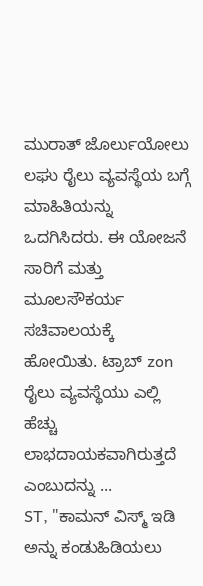ಮುರಾತ್ ಜೊರ್ಲುಯೋಲು ಲಘು ರೈಲು ವ್ಯವಸ್ಥೆಯ ಬಗ್ಗೆ ಮಾಹಿತಿಯನ್ನು ಒದಗಿಸಿದರು. ಈ ಯೋಜನೆ ಸಾರಿಗೆ ಮತ್ತು ಮೂಲಸೌಕರ್ಯ ಸಚಿವಾಲಯಕ್ಕೆ ಹೋಯಿತು. ಟ್ರಾಬ್‌ zon ರೈಲು ವ್ಯವಸ್ಥೆಯು ಎಲ್ಲಿ ಹೆಚ್ಚು ಲಾಭದಾಯಕವಾಗಿರುತ್ತದೆ ಎಂಬುದನ್ನು ...
ST, "ಕಾಮನ್ ವಿಸ್ಮ್ ಇಡಿ ಅನ್ನು ಕಂಡುಹಿಡಿಯಲು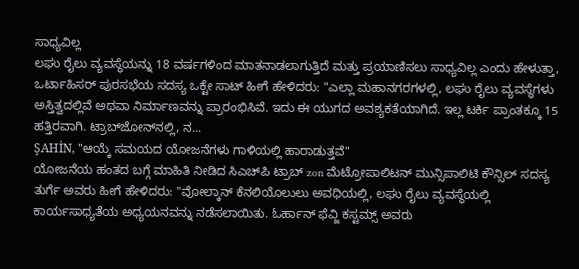ಸಾಧ್ಯವಿಲ್ಲ
ಲಘು ರೈಲು ವ್ಯವಸ್ಥೆಯನ್ನು 18 ವರ್ಷಗಳಿಂದ ಮಾತನಾಡಲಾಗುತ್ತಿದೆ ಮತ್ತು ಪ್ರಯಾಣಿಸಲು ಸಾಧ್ಯವಿಲ್ಲ ಎಂದು ಹೇಳುತ್ತಾ, ಒರ್ಟಾಹಿಸರ್ ಪುರಸಭೆಯ ಸದಸ್ಯ ಒಕ್ಟೇ ಸಾಟ್ ಹೀಗೆ ಹೇಳಿದರು: "ಎಲ್ಲಾ ಮಹಾನಗರಗಳಲ್ಲಿ, ಲಘು ರೈಲು ವ್ಯವಸ್ಥೆಗಳು ಅಸ್ತಿತ್ವದಲ್ಲಿವೆ ಅಥವಾ ನಿರ್ಮಾಣವನ್ನು ಪ್ರಾರಂಭಿಸಿವೆ. ಇದು ಈ ಯುಗದ ಅವಶ್ಯಕತೆಯಾಗಿದೆ. ಇಲ್ಲ ಟರ್ಕಿ ಪ್ರಾಂತಕ್ಕೂ 15 ಹತ್ತಿರವಾಗಿ. ಟ್ರಾಬ್‌ಜೋನ್‌ನಲ್ಲಿ, ನ...
ŞAHİN, "ಆಯ್ಕೆ ಸಮಯದ ಯೋಜನೆಗಳು ಗಾಳಿಯಲ್ಲಿ ಹಾರಾಡುತ್ತವೆ"
ಯೋಜನೆಯ ಹಂತದ ಬಗ್ಗೆ ಮಾಹಿತಿ ನೀಡಿದ ಸಿಎಚ್‌ಪಿ ಟ್ರಾಬ್‌ zon ಮೆಟ್ರೋಪಾಲಿಟನ್ ಮುನ್ಸಿಪಾಲಿಟಿ ಕೌನ್ಸಿಲ್ ಸದಸ್ಯ ತುರ್ಗೆ ಅವರು ಹೀಗೆ ಹೇಳಿದರು: "ವೋಲ್ಕಾನ್ ಕೆನಲಿಯೊಲುಲು ಅವಧಿಯಲ್ಲಿ, ಲಘು ರೈಲು ವ್ಯವಸ್ಥೆಯಲ್ಲಿ ಕಾರ್ಯಸಾಧ್ಯತೆಯ ಅಧ್ಯಯನವನ್ನು ನಡೆಸಲಾಯಿತು. ಓರ್ಹಾನ್ ಫೆವ್ಜಿ ಕಸ್ಟಮ್ಸ್ ಅವರು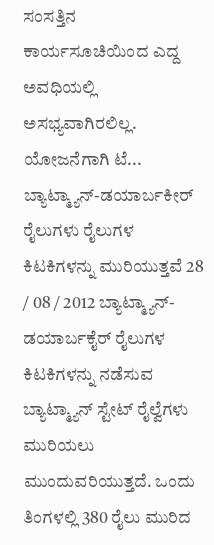ಸಂಸತ್ತಿನ ಕಾರ್ಯಸೂಚಿಯಿಂದ ಎದ್ದ ಅವಧಿಯಲ್ಲಿ ಅಸಭ್ಯವಾಗಿರಲಿಲ್ಲ. ಯೋಜನೆಗಾಗಿ ಟೆ...
ಬ್ಯಾಟ್ಮ್ಯಾನ್-ಡಯಾರ್ಬಕೀರ್ ರೈಲುಗಳು ರೈಲುಗಳ ಕಿಟಕಿಗಳನ್ನು ಮುರಿಯುತ್ತವೆ 28 / 08 / 2012 ಬ್ಯಾಟ್ಮ್ಯಾನ್-ಡಯಾರ್ಬಕೈರ್ ರೈಲುಗಳ ಕಿಟಕಿಗಳನ್ನು ನಡೆಸುವ ಬ್ಯಾಟ್ಮ್ಯಾನ್ ಸ್ಟೇಟ್ ರೈಲ್ವೆಗಳು ಮುರಿಯಲು ಮುಂದುವರಿಯುತ್ತದೆ. ಒಂದು ತಿಂಗಳಲ್ಲಿ 380 ರೈಲು ಮುರಿದ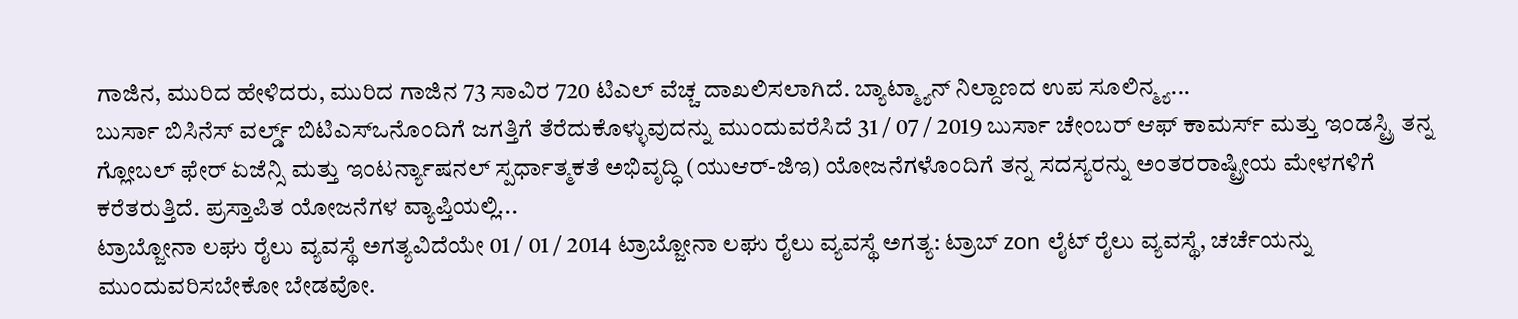ಗಾಜಿನ, ಮುರಿದ ಹೇಳಿದರು, ಮುರಿದ ಗಾಜಿನ 73 ಸಾವಿರ 720 ಟಿಎಲ್ ವೆಚ್ಚ ದಾಖಲಿಸಲಾಗಿದೆ. ಬ್ಯಾಟ್ಮ್ಯಾನ್ ನಿಲ್ದಾಣದ ಉಪ ಸೂಲಿನ್ಮ್ಯ...
ಬುರ್ಸಾ ಬಿಸಿನೆಸ್ ವರ್ಲ್ಡ್ ಬಿಟಿಎಸ್ಒನೊಂದಿಗೆ ಜಗತ್ತಿಗೆ ತೆರೆದುಕೊಳ್ಳುವುದನ್ನು ಮುಂದುವರೆಸಿದೆ 31 / 07 / 2019 ಬುರ್ಸಾ ಚೇಂಬರ್ ಆಫ್ ಕಾಮರ್ಸ್ ಮತ್ತು ಇಂಡಸ್ಟ್ರಿ ತನ್ನ ಗ್ಲೋಬಲ್ ಫೇರ್ ಏಜೆನ್ಸಿ ಮತ್ತು ಇಂಟರ್ನ್ಯಾಷನಲ್ ಸ್ಪರ್ಧಾತ್ಮಕತೆ ಅಭಿವೃದ್ಧಿ (ಯುಆರ್-ಜಿಇ) ಯೋಜನೆಗಳೊಂದಿಗೆ ತನ್ನ ಸದಸ್ಯರನ್ನು ಅಂತರರಾಷ್ಟ್ರೀಯ ಮೇಳಗಳಿಗೆ ಕರೆತರುತ್ತಿದೆ. ಪ್ರಸ್ತಾಪಿತ ಯೋಜನೆಗಳ ವ್ಯಾಪ್ತಿಯಲ್ಲಿ...
ಟ್ರಾಬ್ಜೋನಾ ಲಘು ರೈಲು ವ್ಯವಸ್ಥೆ ಅಗತ್ಯವಿದೆಯೇ 01 / 01 / 2014 ಟ್ರಾಬ್ಜೋನಾ ಲಘು ರೈಲು ವ್ಯವಸ್ಥೆ ಅಗತ್ಯ: ಟ್ರಾಬ್‌ zon ಲೈಟ್ ರೈಲು ವ್ಯವಸ್ಥೆ, ಚರ್ಚೆಯನ್ನು ಮುಂದುವರಿಸಬೇಕೋ ಬೇಡವೋ.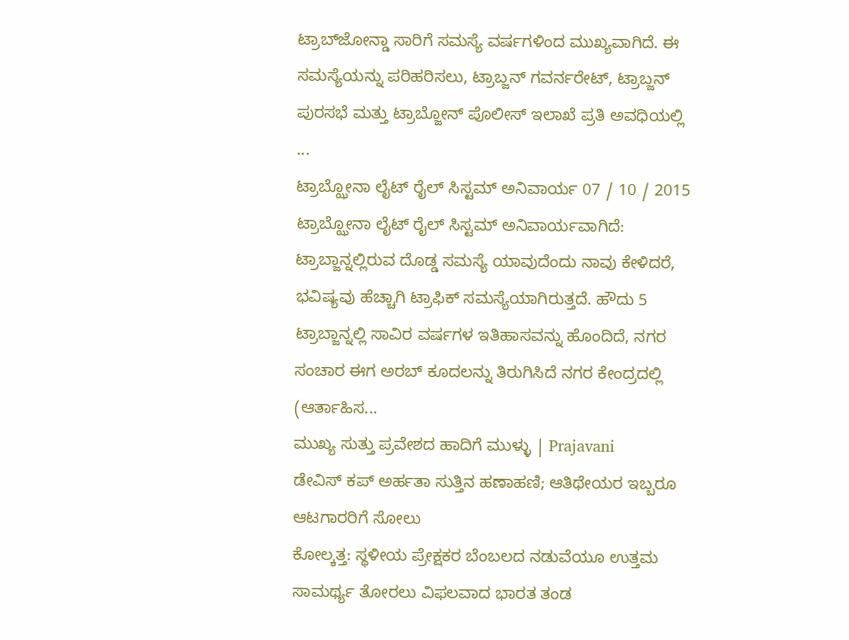ಟ್ರಾಬ್‌ಜೋನ್ಡಾ ಸಾರಿಗೆ ಸಮಸ್ಯೆ ವರ್ಷಗಳಿಂದ ಮುಖ್ಯವಾಗಿದೆ. ಈ ಸಮಸ್ಯೆಯನ್ನು ಪರಿಹರಿಸಲು, ಟ್ರಾಬ್ಜನ್ ಗವರ್ನರೇಟ್, ಟ್ರಾಬ್ಜನ್ ಪುರಸಭೆ ಮತ್ತು ಟ್ರಾಬ್ಜೋನ್ ಪೊಲೀಸ್ ಇಲಾಖೆ ಪ್ರತಿ ಅವಧಿಯಲ್ಲಿ ...
ಟ್ರಾಬ್ಝೋನಾ ಲೈಟ್ ರೈಲ್ ಸಿಸ್ಟಮ್ ಅನಿವಾರ್ಯ 07 / 10 / 2015 ಟ್ರಾಬ್ಝೋನಾ ಲೈಟ್ ರೈಲ್ ಸಿಸ್ಟಮ್ ಅನಿವಾರ್ಯವಾಗಿದೆ: ಟ್ರಾಬ್ಜಾನ್ನಲ್ಲಿರುವ ದೊಡ್ಡ ಸಮಸ್ಯೆ ಯಾವುದೆಂದು ನಾವು ಕೇಳಿದರೆ, ಭವಿಷ್ಯವು ಹೆಚ್ಚಾಗಿ ಟ್ರಾಫಿಕ್ ಸಮಸ್ಯೆಯಾಗಿರುತ್ತದೆ. ಹೌದು 5 ಟ್ರಾಬ್ಜಾನ್ನಲ್ಲಿ ಸಾವಿರ ವರ್ಷಗಳ ಇತಿಹಾಸವನ್ನು ಹೊಂದಿದೆ, ನಗರ ಸಂಚಾರ ಈಗ ಅರಬ್ ಕೂದಲನ್ನು ತಿರುಗಿಸಿದೆ ನಗರ ಕೇಂದ್ರದಲ್ಲಿ (ಆರ್ತಾಹಿಸ...
ಮುಖ್ಯ ಸುತ್ತು ಪ್ರವೇಶದ ಹಾದಿಗೆ ಮುಳ್ಳು | Prajavani
ಡೇವಿಸ್ ಕಪ್‌ ಅರ್ಹತಾ ಸುತ್ತಿನ ಹಣಾಹಣಿ; ಆತಿಥೇಯರ ಇಬ್ಬರೂ ಆಟಗಾರರಿಗೆ ಸೋಲು
ಕೋಲ್ಕತ್ತ: ಸ್ಥಳೀಯ ಪ್ರೇಕ್ಷಕರ ಬೆಂಬಲದ ನಡುವೆಯೂ ಉತ್ತಮ ಸಾಮರ್ಥ್ಯ ತೋರಲು ವಿಫಲವಾದ ಭಾರತ ತಂಡ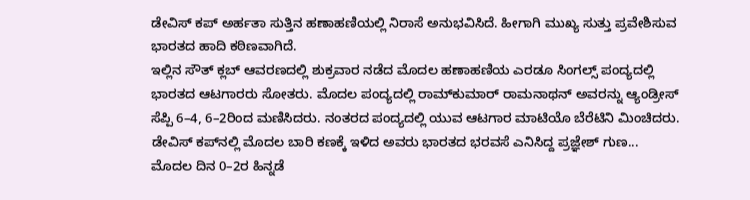ಡೇವಿಸ್ ಕಪ್‌ ಅರ್ಹತಾ ಸುತ್ತಿನ ಹಣಾಹಣಿಯಲ್ಲಿ ನಿರಾಸೆ ಅನುಭವಿಸಿದೆ. ಹೀಗಾಗಿ ಮುಖ್ಯ ಸುತ್ತು ಪ್ರವೇಶಿಸುವ ಭಾರತದ ಹಾದಿ ಕಠಿಣವಾಗಿದೆ.
ಇಲ್ಲಿನ ಸೌತ್ ಕ್ಲಬ್ ಆವರಣದಲ್ಲಿ ಶುಕ್ರವಾರ ನಡೆದ ಮೊದಲ ಹಣಾಹಣಿಯ ಎರಡೂ ಸಿಂಗಲ್ಸ್ ಪಂದ್ಯದಲ್ಲಿ ಭಾರತದ ಆಟಗಾರರು ಸೋತರು. ಮೊದಲ ಪಂದ್ಯದಲ್ಲಿ ರಾಮ್‌ಕುಮಾರ್ ರಾಮನಾಥನ್‌ ಅವರನ್ನು ಆ್ಯಂಡ್ರೀಸ್ ಸೆಪ್ಪಿ 6–4, 6–2ರಿಂದ ಮಣಿಸಿದರು. ನಂತರದ ಪಂದ್ಯದಲ್ಲಿ ಯುವ ಆಟಗಾರ ಮಾಟಿಯೊ ಬೆರೆಟಿನಿ ಮಿಂಚಿದರು. ಡೇವಿಸ್ ಕಪ್‌ನಲ್ಲಿ ಮೊದಲ ಬಾರಿ ಕಣಕ್ಕೆ ಇಳಿದ ಅವರು ಭಾರತದ ಭರವಸೆ ಎನಿಸಿದ್ದ ಪ್ರಜ್ಞೇಶ್‌ ಗುಣ...
ಮೊದಲ ದಿನ 0–2ರ ಹಿನ್ನಡೆ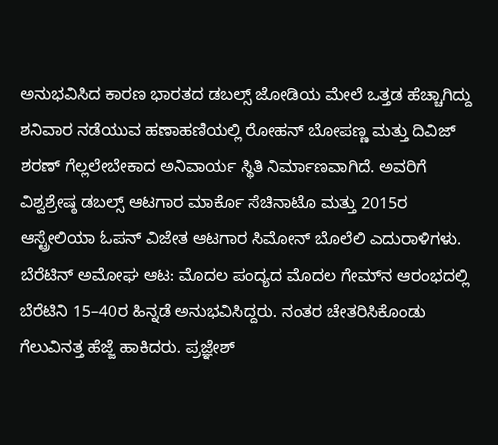ಅನುಭವಿಸಿದ ಕಾರಣ ಭಾರತದ ಡಬಲ್ಸ್ ಜೋಡಿಯ ಮೇಲೆ ಒತ್ತಡ ಹೆಚ್ಚಾಗಿದ್ದು ಶನಿವಾರ ನಡೆಯುವ ಹಣಾಹಣಿಯಲ್ಲಿ ರೋಹನ್ ಬೋಪಣ್ಣ ಮತ್ತು ದಿವಿಜ್ ಶರಣ್‌ ಗೆಲ್ಲಲೇಬೇಕಾದ ಅನಿವಾರ್ಯ ಸ್ಥಿತಿ ನಿರ್ಮಾಣವಾಗಿದೆ. ಅವರಿಗೆ ವಿಶ್ವಶ್ರೇಷ್ಠ ಡಬಲ್ಸ್‌ ಆಟಗಾರ ಮಾರ್ಕೊ ಸೆಚಿನಾಟೊ ಮತ್ತು 2015ರ ಆಸ್ಟ್ರೇಲಿಯಾ ಓಪನ್ ವಿಜೇತ ಆಟಗಾರ ಸಿಮೋನ್ ಬೊಲೆಲಿ ಎದುರಾಳಿಗಳು.
ಬೆರೆಟಿನ್‌ ಅಮೋಘ ಆಟ: ಮೊದಲ ಪಂದ್ಯದ ಮೊದಲ ಗೇಮ್‌ನ ಆರಂಭದಲ್ಲಿ ಬೆರೆಟಿನಿ 15–40ರ ಹಿನ್ನಡೆ ಅನುಭವಿಸಿದ್ದರು. ನಂತರ ಚೇತರಿಸಿಕೊಂಡು ಗೆಲುವಿನತ್ತ ಹೆಜ್ಜೆ ಹಾಕಿದರು. ಪ್ರಜ್ಞೇಶ್‌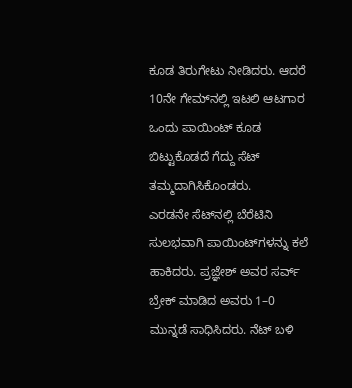ಕೂಡ ತಿರುಗೇಟು ನೀಡಿದರು. ಆದರೆ 10ನೇ ಗೇಮ್‌ನಲ್ಲಿ ಇಟಲಿ ಆಟಗಾರ ಒಂದು ಪಾಯಿಂಟ್ ಕೂಡ ಬಿಟ್ಟುಕೊಡದೆ ಗೆದ್ದು ಸೆಟ್‌ ತಮ್ಮದಾಗಿಸಿಕೊಂಡರು.
ಎರಡನೇ ಸೆಟ್‌ನಲ್ಲಿ ಬೆರೆಟಿನಿ ಸುಲಭವಾಗಿ ಪಾಯಿಂಟ್‌ಗಳನ್ನು ಕಲೆ ಹಾಕಿದರು. ಪ್ರಜ್ಞೇಶ್‌ ಅವರ ಸರ್ವ್ ಬ್ರೇಕ್ ಮಾಡಿದ ಅವರು 1–0 ಮುನ್ನಡೆ ಸಾಧಿಸಿದರು. ನೆಟ್ ಬಳಿ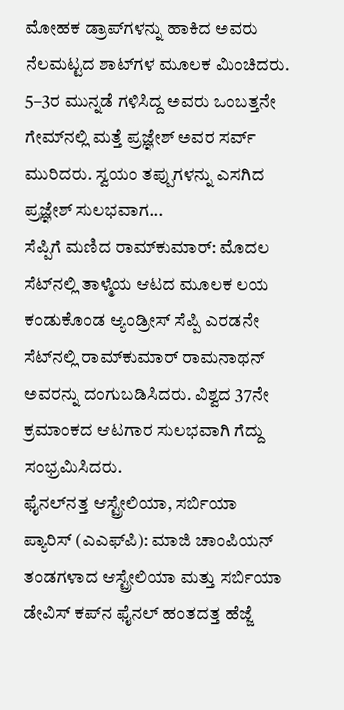ಮೋಹಕ ಡ್ರಾಪ್‌ಗಳನ್ನು ಹಾಕಿದ ಅವರು ನೆಲಮಟ್ಟದ ಶಾಟ್‌ಗಳ ಮೂಲಕ ಮಿಂಚಿದರು. 5–3ರ ಮುನ್ನಡೆ ಗಳಿಸಿದ್ದ ಅವರು ಒಂಬತ್ತನೇ ಗೇಮ್‌ನಲ್ಲಿ ಮತ್ತೆ ಪ್ರಜ್ಞೇಶ್ ಅವರ ಸರ್ವ್ ಮುರಿದರು. ಸ್ವಯಂ ತಪ್ಪುಗಳನ್ನು ಎಸಗಿದ ಪ್ರಜ್ಞೇಶ್‌ ಸುಲಭವಾಗ...
ಸೆಪ್ಪಿಗೆ ಮಣಿದ ರಾಮ್‌ಕುಮಾರ್‌: ಮೊದಲ ಸೆಟ್‌ನಲ್ಲಿ ತಾಳ್ಮೆಯ ಆಟದ ಮೂಲಕ ಲಯ ಕಂಡುಕೊಂಡ ಆ್ಯಂಡ್ರೀಸ್ ಸೆಪ್ಪಿ ಎರಡನೇ ಸೆಟ್‌ನಲ್ಲಿ ರಾಮ್‌ಕುಮಾರ್ ರಾಮನಾಥನ್‌ ಅವರನ್ನು ದಂಗುಬಡಿಸಿದರು. ವಿಶ್ವದ 37ನೇ ಕ್ರಮಾಂಕದ ಆಟಗಾರ ಸುಲಭವಾಗಿ ಗೆದ್ದು ಸಂಭ್ರಮಿಸಿದರು.
ಫೈನಲ್‌ನತ್ತ ಆಸ್ಟ್ರೇಲಿಯಾ, ಸರ್ಬಿಯಾ
ಪ್ಯಾರಿಸ್‌ (ಎಎಫ್‌ಪಿ): ಮಾಜಿ ಚಾಂಪಿಯನ್‌ ತಂಡಗಳಾದ ಆಸ್ಟ್ರೇಲಿಯಾ ಮತ್ತು ಸರ್ಬಿಯಾ ಡೇವಿಸ್ ಕಪ್‌ನ ಫೈನಲ್ ಹಂತದತ್ತ ಹೆಜ್ಜೆ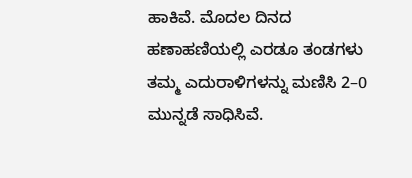ಹಾಕಿವೆ. ಮೊದಲ ದಿನದ ಹಣಾಹಣಿಯಲ್ಲಿ ಎರಡೂ ತಂಡಗಳು ತಮ್ಮ ಎದುರಾಳಿಗಳನ್ನು ಮಣಿಸಿ 2–0 ಮುನ್ನಡೆ ಸಾಧಿಸಿವೆ.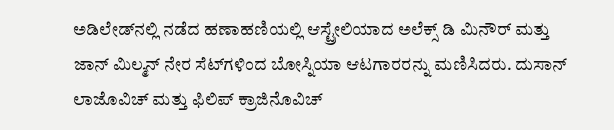ಅಡಿಲೇಡ್‌ನಲ್ಲಿ ನಡೆದ ಹಣಾಹಣಿಯಲ್ಲಿ ಆಸ್ಟ್ರೇಲಿಯಾದ ಅಲೆಕ್ಸ್‌ ಡಿ ಮಿನೌರ್ ಮತ್ತು ಜಾನ್‌ ಮಿಲ್ಮನ್‌ ನೇರ ಸೆಟ್‌ಗಳಿಂದ ಬೋಸ್ನಿಯಾ ಆಟಗಾರರನ್ನು ಮಣಿಸಿದರು. ದುಸಾನ್‌ ಲಾಜೊವಿಚ್‌ ಮತ್ತು ಫಿಲಿಪ್‌ ಕ್ರಾಜಿನೊವಿಚ್‌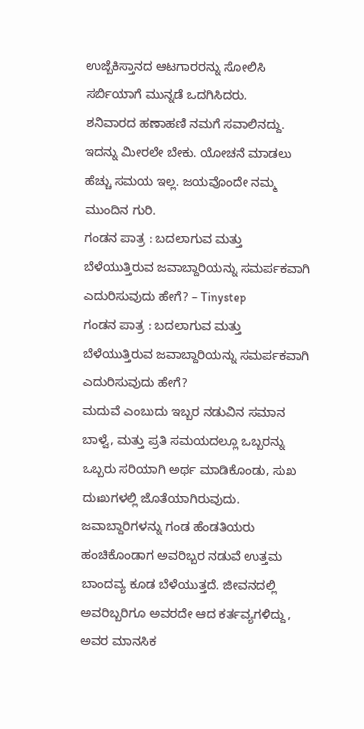ಉಜ್ಬೆಕಿಸ್ತಾನದ ಆಟಗಾರರನ್ನು ಸೋಲಿಸಿ ಸರ್ಬಿಯಾಗೆ ಮುನ್ನಡೆ ಒದಗಿಸಿದರು.
ಶನಿವಾರದ ಹಣಾಹಣಿ ನಮಗೆ ಸವಾಲಿನದ್ದು. ಇದನ್ನು ಮೀರಲೇ ಬೇಕು. ಯೋಚನೆ ಮಾಡಲು ಹೆಚ್ಚು ಸಮಯ ಇಲ್ಲ. ಜಯವೊಂದೇ ನಮ್ಮ ಮುಂದಿನ ಗುರಿ.
ಗಂಡನ ಪಾತ್ರ : ಬದಲಾಗುವ ಮತ್ತು ಬೆಳೆಯುತ್ತಿರುವ ಜವಾಬ್ದಾರಿಯನ್ನು ಸಮರ್ಪಕವಾಗಿ ಎದುರಿಸುವುದು ಹೇಗೆ? – Tinystep
ಗಂಡನ ಪಾತ್ರ : ಬದಲಾಗುವ ಮತ್ತು ಬೆಳೆಯುತ್ತಿರುವ ಜವಾಬ್ದಾರಿಯನ್ನು ಸಮರ್ಪಕವಾಗಿ ಎದುರಿಸುವುದು ಹೇಗೆ?
ಮದುವೆ ಎಂಬುದು ಇಬ್ಬರ ನಡುವಿನ ಸಮಾನ ಬಾಳ್ವೆ, ಮತ್ತು ಪ್ರತಿ ಸಮಯದಲ್ಲೂ ಒಬ್ಬರನ್ನು ಒಬ್ಬರು ಸರಿಯಾಗಿ ಅರ್ಥ ಮಾಡಿಕೊಂಡು, ಸುಖ ದುಃಖಗಳಲ್ಲಿ ಜೊತೆಯಾಗಿರುವುದು. ಜವಾಬ್ದಾರಿಗಳನ್ನು ಗಂಡ ಹೆಂಡತಿಯರು ಹಂಚಿಕೊಂಡಾಗ ಅವರಿಬ್ಬರ ನಡುವೆ ಉತ್ತಮ ಬಾಂದವ್ಯ ಕೂಡ ಬೆಳೆಯುತ್ತದೆ. ಜೀವನದಲ್ಲಿ ಅವರಿಬ್ಬರಿಗೂ ಅವರದೇ ಆದ ಕರ್ತವ್ಯಗಳಿದ್ದು, ಅವರ ಮಾನಸಿಕ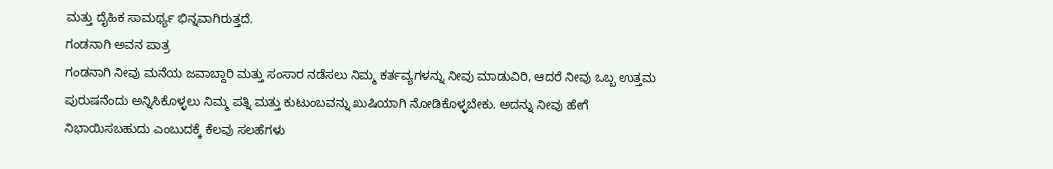ಮತ್ತು ದೈಹಿಕ ಸಾಮರ್ಥ್ಯ ಭಿನ್ನವಾಗಿರುತ್ತದೆ.
ಗಂಡನಾಗಿ ಅವನ ಪಾತ್ರ
ಗಂಡನಾಗಿ ನೀವು ಮನೆಯ ಜವಾಬ್ದಾರಿ ಮತ್ತು ಸಂಸಾರ ನಡೆಸಲು ನಿಮ್ಮ ಕರ್ತವ್ಯಗಳನ್ನು ನೀವು ಮಾಡುವಿರಿ, ಆದರೆ ನೀವು ಒಬ್ಬ ಉತ್ತಮ ಪುರುಷನೆಂದು ಅನ್ನಿಸಿಕೊಳ್ಳಲು ನಿಮ್ಮ ಪತ್ನಿ ಮತ್ತು ಕುಟುಂಬವನ್ನು ಖುಷಿಯಾಗಿ ನೋಡಿಕೊಳ್ಳಬೇಕು. ಅದನ್ನು ನೀವು ಹೇಗೆ ನಿಭಾಯಿಸಬಹುದು ಎಂಬುದಕ್ಕೆ ಕೆಲವು ಸಲಹೆಗಳು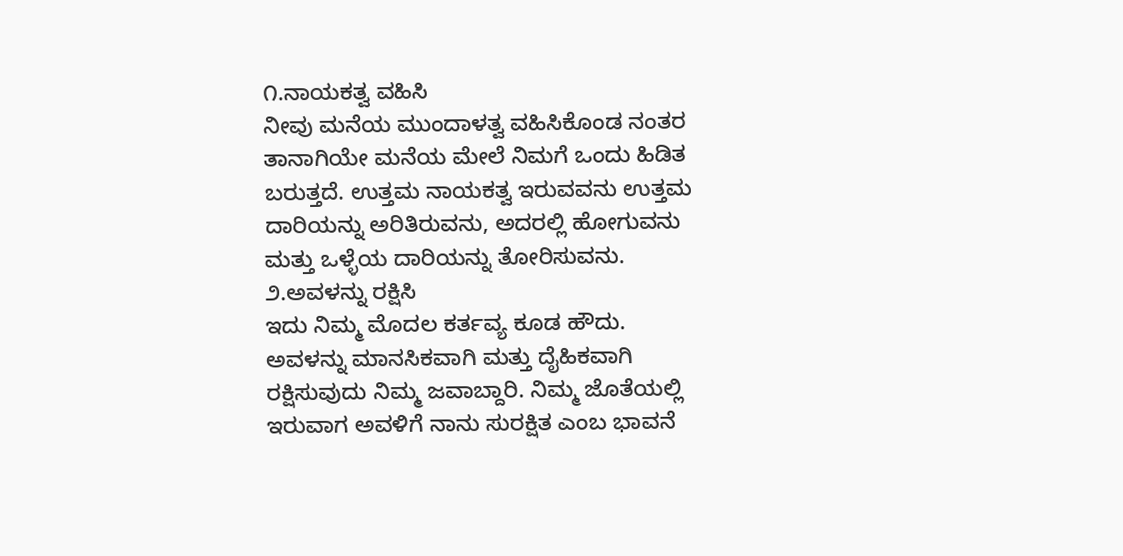೧.ನಾಯಕತ್ವ ವಹಿಸಿ
ನೀವು ಮನೆಯ ಮುಂದಾಳತ್ವ ವಹಿಸಿಕೊಂಡ ನಂತರ ತಾನಾಗಿಯೇ ಮನೆಯ ಮೇಲೆ ನಿಮಗೆ ಒಂದು ಹಿಡಿತ ಬರುತ್ತದೆ. ಉತ್ತಮ ನಾಯಕತ್ವ ಇರುವವನು ಉತ್ತಮ ದಾರಿಯನ್ನು ಅರಿತಿರುವನು, ಅದರಲ್ಲಿ ಹೋಗುವನು ಮತ್ತು ಒಳ್ಳೆಯ ದಾರಿಯನ್ನು ತೋರಿಸುವನು.
೨.ಅವಳನ್ನು ರಕ್ಷಿಸಿ
ಇದು ನಿಮ್ಮ ಮೊದಲ ಕರ್ತವ್ಯ ಕೂಡ ಹೌದು. ಅವಳನ್ನು ಮಾನಸಿಕವಾಗಿ ಮತ್ತು ದೈಹಿಕವಾಗಿ ರಕ್ಷಿಸುವುದು ನಿಮ್ಮ ಜವಾಬ್ದಾರಿ. ನಿಮ್ಮ ಜೊತೆಯಲ್ಲಿ ಇರುವಾಗ ಅವಳಿಗೆ ನಾನು ಸುರಕ್ಷಿತ ಎಂಬ ಭಾವನೆ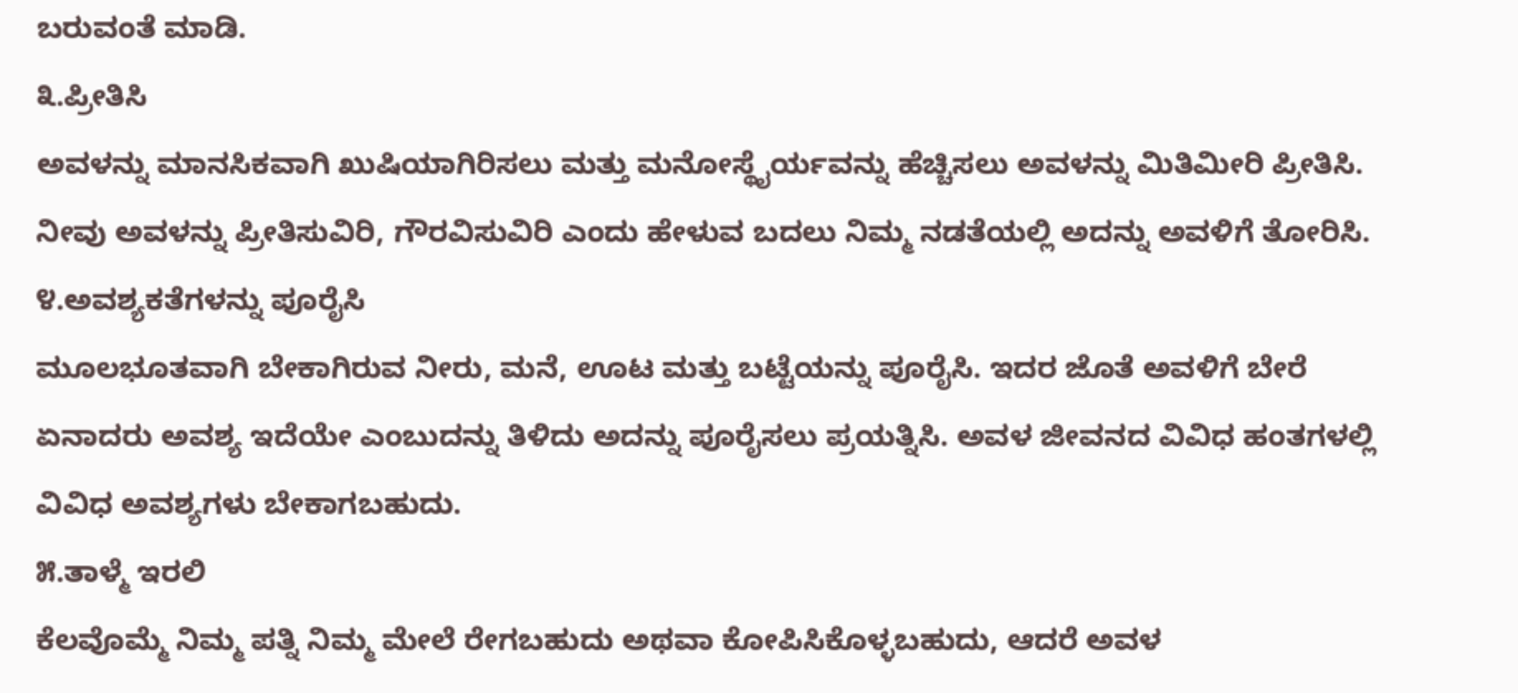ಬರುವಂತೆ ಮಾಡಿ.
೩.ಪ್ರೀತಿಸಿ
ಅವಳನ್ನು ಮಾನಸಿಕವಾಗಿ ಖುಷಿಯಾಗಿರಿಸಲು ಮತ್ತು ಮನೋಸ್ಥೈರ್ಯವನ್ನು ಹೆಚ್ಚಿಸಲು ಅವಳನ್ನು ಮಿತಿಮೀರಿ ಪ್ರೀತಿಸಿ. ನೀವು ಅವಳನ್ನು ಪ್ರೀತಿಸುವಿರಿ, ಗೌರವಿಸುವಿರಿ ಎಂದು ಹೇಳುವ ಬದಲು ನಿಮ್ಮ ನಡತೆಯಲ್ಲಿ ಅದನ್ನು ಅವಳಿಗೆ ತೋರಿಸಿ.
೪.ಅವಶ್ಯಕತೆಗಳನ್ನು ಪೂರೈಸಿ
ಮೂಲಭೂತವಾಗಿ ಬೇಕಾಗಿರುವ ನೀರು, ಮನೆ, ಊಟ ಮತ್ತು ಬಟ್ಟೆಯನ್ನು ಪೂರೈಸಿ. ಇದರ ಜೊತೆ ಅವಳಿಗೆ ಬೇರೆ ಏನಾದರು ಅವಶ್ಯ ಇದೆಯೇ ಎಂಬುದನ್ನು ತಿಳಿದು ಅದನ್ನು ಪೂರೈಸಲು ಪ್ರಯತ್ನಿಸಿ. ಅವಳ ಜೀವನದ ವಿವಿಧ ಹಂತಗಳಲ್ಲಿ ವಿವಿಧ ಅವಶ್ಯಗಳು ಬೇಕಾಗಬಹುದು.
೫.ತಾಳ್ಮೆ ಇರಲಿ
ಕೆಲವೊಮ್ಮೆ ನಿಮ್ಮ ಪತ್ನಿ ನಿಮ್ಮ ಮೇಲೆ ರೇಗಬಹುದು ಅಥವಾ ಕೋಪಿಸಿಕೊಳ್ಳಬಹುದು, ಆದರೆ ಅವಳ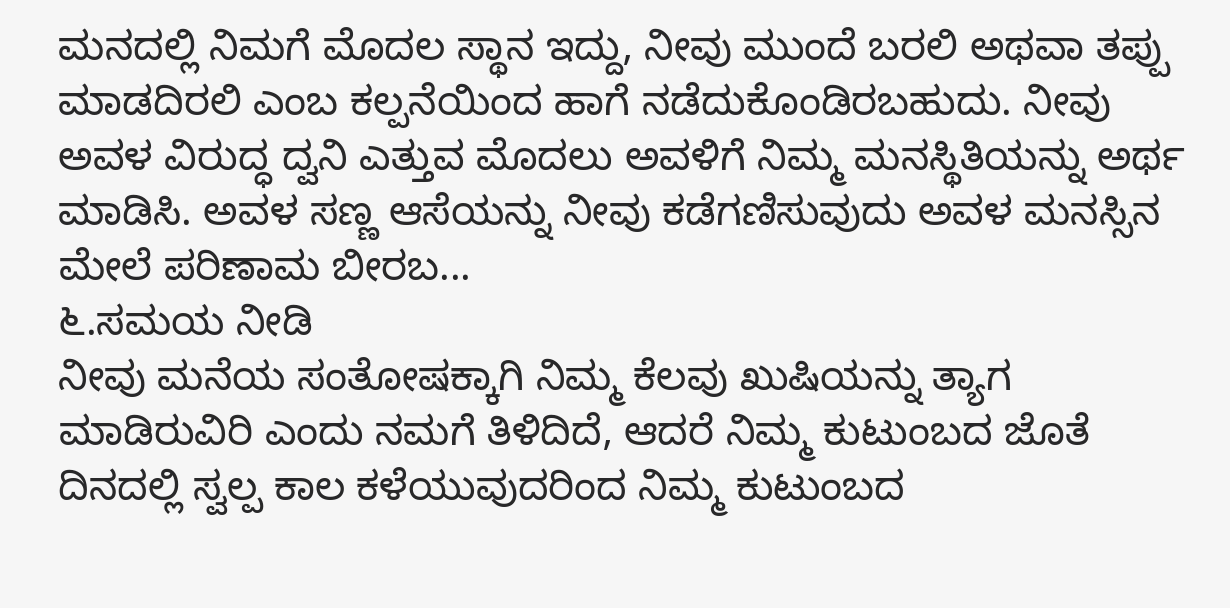ಮನದಲ್ಲಿ ನಿಮಗೆ ಮೊದಲ ಸ್ಥಾನ ಇದ್ದು, ನೀವು ಮುಂದೆ ಬರಲಿ ಅಥವಾ ತಪ್ಪು ಮಾಡದಿರಲಿ ಎಂಬ ಕಲ್ಪನೆಯಿಂದ ಹಾಗೆ ನಡೆದುಕೊಂಡಿರಬಹುದು. ನೀವು ಅವಳ ವಿರುದ್ಧ ದ್ವನಿ ಎತ್ತುವ ಮೊದಲು ಅವಳಿಗೆ ನಿಮ್ಮ ಮನಸ್ಥಿತಿಯನ್ನು ಅರ್ಥ ಮಾಡಿಸಿ. ಅವಳ ಸಣ್ಣ ಆಸೆಯನ್ನು ನೀವು ಕಡೆಗಣಿಸುವುದು ಅವಳ ಮನಸ್ಸಿನ ಮೇಲೆ ಪರಿಣಾಮ ಬೀರಬ...
೬.ಸಮಯ ನೀಡಿ
ನೀವು ಮನೆಯ ಸಂತೋಷಕ್ಕಾಗಿ ನಿಮ್ಮ ಕೆಲವು ಖುಷಿಯನ್ನು ತ್ಯಾಗ ಮಾಡಿರುವಿರಿ ಎಂದು ನಮಗೆ ತಿಳಿದಿದೆ, ಆದರೆ ನಿಮ್ಮ ಕುಟುಂಬದ ಜೊತೆ ದಿನದಲ್ಲಿ ಸ್ವಲ್ಪ ಕಾಲ ಕಳೆಯುವುದರಿಂದ ನಿಮ್ಮ ಕುಟುಂಬದ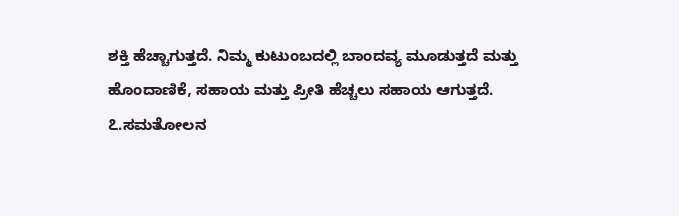ಶಕ್ತಿ ಹೆಚ್ಚಾಗುತ್ತದೆ. ನಿಮ್ಮ ಕುಟುಂಬದಲ್ಲಿ ಬಾಂದವ್ಯ ಮೂಡುತ್ತದೆ ಮತ್ತು ಹೊಂದಾಣಿಕೆ, ಸಹಾಯ ಮತ್ತು ಪ್ರೀತಿ ಹೆಚ್ಚಲು ಸಹಾಯ ಆಗುತ್ತದೆ.
೭.ಸಮತೋಲನ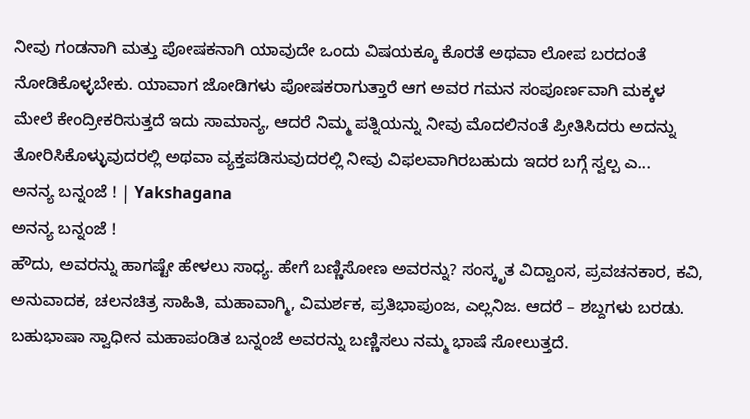ನೀವು ಗಂಡನಾಗಿ ಮತ್ತು ಪೋಷಕನಾಗಿ ಯಾವುದೇ ಒಂದು ವಿಷಯಕ್ಕೂ ಕೊರತೆ ಅಥವಾ ಲೋಪ ಬರದಂತೆ ನೋಡಿಕೊಳ್ಳಬೇಕು. ಯಾವಾಗ ಜೋಡಿಗಳು ಪೋಷಕರಾಗುತ್ತಾರೆ ಆಗ ಅವರ ಗಮನ ಸಂಪೂರ್ಣವಾಗಿ ಮಕ್ಕಳ ಮೇಲೆ ಕೇಂದ್ರೀಕರಿಸುತ್ತದೆ ಇದು ಸಾಮಾನ್ಯ, ಆದರೆ ನಿಮ್ಮ ಪತ್ನಿಯನ್ನು ನೀವು ಮೊದಲಿನಂತೆ ಪ್ರೀತಿಸಿದರು ಅದನ್ನು ತೋರಿಸಿಕೊಳ್ಳುವುದರಲ್ಲಿ ಅಥವಾ ವ್ಯಕ್ತಪಡಿಸುವುದರಲ್ಲಿ ನೀವು ವಿಫಲವಾಗಿರಬಹುದು ಇದರ ಬಗ್ಗೆ ಸ್ವಲ್ಪ ಎ...
ಅನನ್ಯ ಬನ್ನಂಜೆ ! | Yakshagana
ಅನನ್ಯ ಬನ್ನಂಜೆ !
ಹೌದು, ಅವರನ್ನು ಹಾಗಷ್ಟೇ ಹೇಳಲು ಸಾಧ್ಯ. ಹೇಗೆ ಬಣ್ಣಿಸೋಣ ಅವರನ್ನು? ಸಂಸ್ಕೃತ ವಿದ್ವಾಂಸ, ಪ್ರವಚನಕಾರ, ಕವಿ, ಅನುವಾದಕ, ಚಲನಚಿತ್ರ ಸಾಹಿತಿ, ಮಹಾವಾಗ್ಮಿ, ವಿಮರ್ಶಕ, ಪ್ರತಿಭಾಪುಂಜ, ಎಲ್ಲನಿಜ. ಆದರೆ – ಶಬ್ದಗಳು ಬರಡು. ಬಹುಭಾಷಾ ಸ್ವಾಧೀನ ಮಹಾಪಂಡಿತ ಬನ್ನಂಜೆ ಅವರನ್ನು ಬಣ್ಣಿಸಲು ನಮ್ಮ ಭಾಷೆ ಸೋಲುತ್ತದೆ.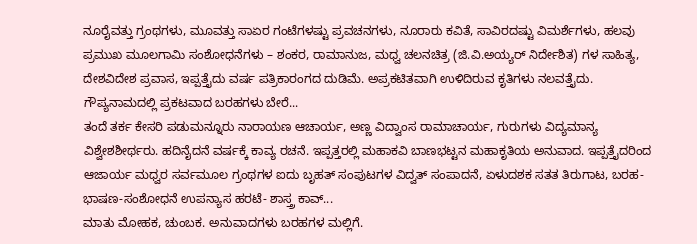ನೂರೈವತ್ತು ಗ್ರಂಥಗಳು, ಮೂವತ್ತು ಸಾಏರ ಗಂಟೆಗಳಷ್ಟು ಪ್ರವಚನಗಳು, ನೂರಾರು ಕವಿತೆ, ಸಾವಿರದಷ್ಟು ವಿಮರ್ಶೆಗಳು, ಹಲವು ಪ್ರಮುಖ ಮೂಲಗಾಮಿ ಸಂಶೋಧನೆಗಳು – ಶಂಕರ, ರಾಮಾನುಜ, ಮಧ್ವ ಚಲನಚಿತ್ರ (ಜಿ.ವಿ.ಅಯ್ಯರ್‌ ನಿರ್ದೇಶಿತ) ಗಳ ಸಾಹಿತ್ಯ, ದೇಶವಿದೇಶ ಪ್ರವಾಸ, ಇಪ್ಪತ್ತೈದು ವರ್ಷ ಪತ್ರಿಕಾರಂಗದ ದುಡಿಮೆ. ಅಪ್ರಕಟಿತವಾಗಿ ಉಳಿದಿರುವ ಕೃತಿಗಳು ನಲವತ್ತೈದು. ಗೌಪ್ಯನಾಮದಲ್ಲಿ ಪ್ರಕಟವಾದ ಬರಹಗಳು ಬೇರೆ...
ತಂದೆ ತರ್ಕ ಕೇಸರಿ ಪಡುಮನ್ನೂರು ನಾರಾಯಣ ಆಚಾರ್ಯ, ಅಣ್ಣ ವಿದ್ವಾಂಸ ರಾಮಾಚಾರ್ಯ, ಗುರುಗಳು ವಿದ್ಯಮಾನ್ಯ ವಿಶ್ವೇಶಶೀರ್ಥರು. ಹದಿನೈದನೆ ವರ್ಷಕ್ಕೆ ಕಾವ್ಯ ರಚನೆ. ಇಪ್ಪತ್ತರಲ್ಲಿ ಮಹಾಕವಿ ಬಾಣಭಟ್ಟನ ಮಹಾಕೃತಿಯ ಅನುವಾದ. ಇಪ್ಪತ್ತೈದರಿಂದ ಆಜಾರ್ಯ ಮಧ್ವರ ಸರ್ವಮೂಲ ಗ್ರಂಥಗಳ ಐದು ಬೃಹತ್‌ ಸಂಪುಟಗಳ ವಿದ್ವತ್ ಸಂಪಾದನೆ, ಏಳುದಶಕ ಸತತ ತಿರುಗಾಟ, ಬರಹ-ಭಾಷಣ-ಸಂಶೋಧನೆ ಉಪನ್ಯಾಸ ಹರಟೆ- ಶಾಸ್ತ್ರ ಕಾವ್...
ಮಾತು ಮೋಹಕ, ಚುಂಬಕ. ಅನುವಾದಗಳು ಬರಹಗಳ ಮಲ್ಲಿಗೆ.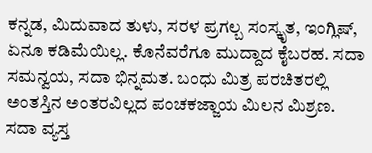ಕನ್ನಡ, ಮಿದುವಾದ ತುಳು, ಸರಳ ಪ್ರಗಲ್ಬ ಸಂಸ್ಕೃತ, ಇಂಗ್ಲಿಷ್‌, ಏನೂ ಕಡಿಮೆಯಿಲ್ಲ. ಕೊನೆವರೆಗೂ ಮುದ್ದಾದ ಕೈಬರಹ. ಸದಾ ಸಮನ್ವಯ, ಸದಾ ಭಿನ್ನಮತ. ಬಂಧು ಮಿತ್ರ ಪರಚಿತರಲ್ಲಿ ಅಂತಸ್ತಿನ ಅಂತರವಿಲ್ಲದ ಪಂಚಕಜ್ಜಾಯ ಮಿಲನ ಮಿಶ್ರಣ. ಸದಾ ವ್ಯಸ್ತ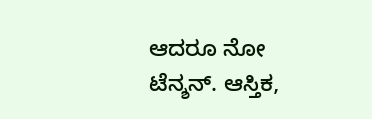ಆದರೂ ನೋ ಟೆನ್ಶನ್‌. ಆಸ್ತಿಕ,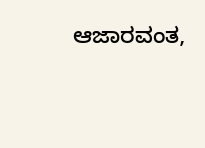ಆಜಾರವಂತ,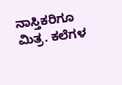ನಾಸ್ತಿಕರಿಗೂ ಮಿತ್ರ. ಕಲೆಗಳ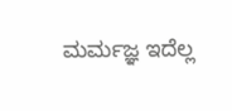ಮರ್ಮಜ್ಞ ಇದೆಲ್ಲ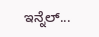ಇನ್ನೆಲ್...